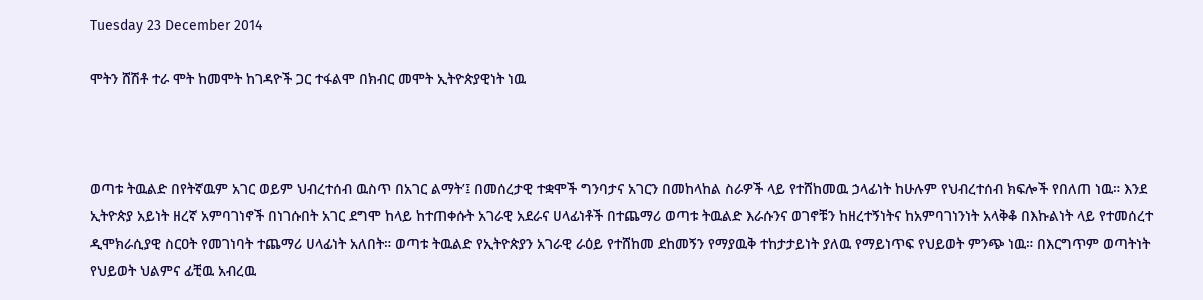Tuesday 23 December 2014

ሞትን ሸሽቶ ተራ ሞት ከመሞት ከገዳዮች ጋር ተፋልሞ በክብር መሞት ኢትዮጵያዊነት ነዉ



ወጣቱ ትዉልድ በየትኛዉም አገር ወይም ህብረተሰብ ዉስጥ በአገር ልማት’፤ በመሰረታዊ ተቋሞች ግንባታና አገርን በመከላከል ስራዎች ላይ የተሸከመዉ ኃላፊነት ከሁሉም የህብረተሰብ ክፍሎች የበለጠ ነዉ። እንደ ኢትዮጵያ አይነት ዘረኛ አምባገነኖች በነገሱበት አገር ደግሞ ከላይ ከተጠቀሱት አገራዊ አደራና ሀላፊነቶች በተጨማሪ ወጣቱ ትዉልድ እራሱንና ወገኖቹን ከዘረተኝነትና ከአምባገነንነት አላቅቆ በእኩልነት ላይ የተመሰረተ ዲሞክራሲያዊ ስርዐት የመገነባት ተጨማሪ ሀላፊነት አለበት። ወጣቱ ትዉልድ የኢትዮጵያን አገራዊ ራዕይ የተሸከመ ደከመኝን የማያዉቅ ተከታታይነት ያለዉ የማይነጥፍ የህይወት ምንጭ ነዉ። በእርግጥም ወጣትነት የህይወት ህልምና ፊቺዉ አብረዉ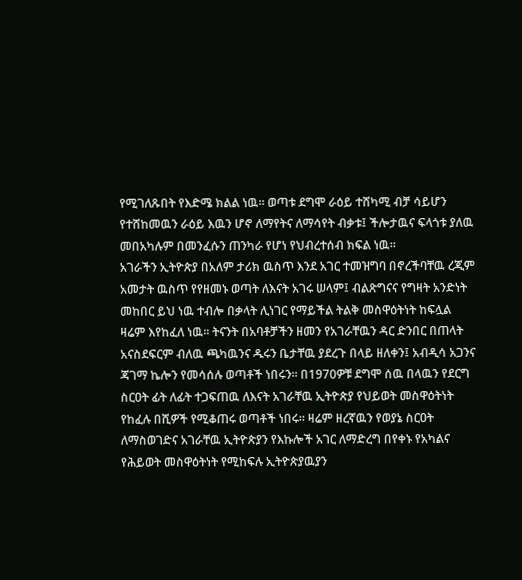የሚገለጹበት የእድሜ ክልል ነዉ። ወጣቱ ደግሞ ራዕይ ተሸካሚ ብቻ ሳይሆን የተሸከመዉን ራዕይ እዉን ሆኖ ለማየትና ለማሳየት ብቃቱ፤ ችሎታዉና ፍላጎቱ ያለዉ መበአካሉም በመንፈሱን ጠንካራ የሆነ የህብረተሰብ ክፍል ነዉ።
አገራችን ኢትዮጵያ በአለም ታሪክ ዉስጥ እንደ አገር ተመዝግባ በኖረችባቸዉ ረጂም አመታት ዉስጥ የየዘመኑ ወጣት ለእናት አገሩ ሠላም፤ ብልጽግናና የግዛት አንድነት መከበር ይህ ነዉ ተብሎ በቃላት ሊነገር የማይችል ትልቅ መስዋዕትነት ከፍሏል ዛሬም እየከፈለ ነዉ። ትናንት በአባቶቻችን ዘመን የአገራቸዉን ዳር ድንበር በጠላት አናስደፍርም ብለዉ ጫካዉንና ዱሩን ቤታቸዉ ያደረጉ በላይ ዘለቀን፤ አብዲሳ አጋንና ጃገማ ኬሎን የመሳሰሉ ወጣቶች ነበሩን። በ1970ዎቹ ደግሞ ሰዉ በላዉን የደርግ ስርዐት ፊት ለፊት ተጋፍጠዉ ለእናት አገራቸዉ ኢትዮጵያ የህይወት መስዋዕትነት የከፈሉ በሺዎች የሚቆጠሩ ወጣቶች ነበሩ። ዛሬም ዘረኛዉን የወያኔ ስርዐት ለማስወገድና አገራቸዉ ኢትዮጵያን የእኩሎች አገር ለማድረግ በየቀኑ የአካልና የሕይወት መስዋዕትነት የሚከፍሉ ኢትዮጵያዉያን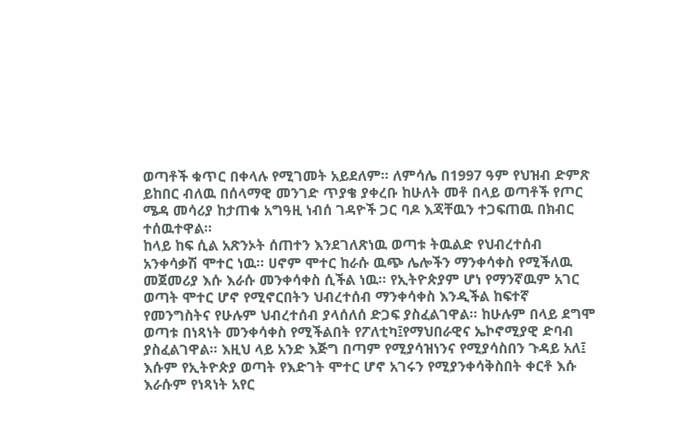ወጣቶች ቁጥር በቀላሉ የሚገመት አይደለም። ለምሳሌ በ1997 ዓም የህዝብ ድምጽ ይከበር ብለዉ በሰላማዊ መንገድ ጥያቄ ያቀረቡ ከሁለት መቶ በላይ ወጣቶች የጦር ሜዳ መሳሪያ ከታጠቁ አግዓዚ ነብሰ ገዳዮች ጋር ባዶ እጃቸዉን ተጋፍጠዉ በክብር ተሰዉተዋል።
ከላይ ከፍ ሲል አጽንኦት ሰጠተን እንደገለጽነዉ ወጣቱ ትዉልድ የህብረተሰብ አንቀሳቃሽ ሞተር ነዉ። ሀኖም ሞተር ከራሱ ዉጭ ሌሎችን ማንቀሳቀስ የሚችለዉ መጀመሪያ እሱ እራሱ መንቀሳቀስ ሲችል ነዉ። የኢትዮጵያም ሆነ የማንኛዉም አገር ወጣት ሞተር ሆኖ የሚኖርበትን ህብረተሰብ ማንቀሳቀስ እንዲችል ከፍተኛ የመንግስትና የሁሉም ህብረተሰብ ያላሰለሰ ድጋፍ ያስፈልገዋል። ከሁሉም በላይ ደግሞ ወጣቱ በነጻነት መንቀሳቀስ የሚችልበት የፖለቲካ፤የማህበራዊና ኤኮኖሚያዊ ድባብ ያስፈልገዋል። እዚህ ላይ አንድ እጅግ በጣም የሚያሳዝነንና የሚያሳስበን ጉዳይ አለ፤ እሱም የኢትዮጵያ ወጣት የእድገት ሞተር ሆኖ አገሩን የሚያንቀሳቅስበት ቀርቶ እሱ እራሱም የነጻነት አየር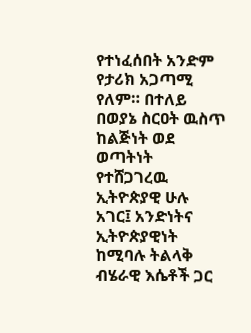የተነፈሰበት አንድም የታሪክ አጋጣሚ የለም። በተለይ በወያኔ ስርዐት ዉስጥ ከልጅነት ወደ ወጣትነት የተሸጋገረዉ ኢትዮጵያዊ ሁሉ አገር፤ አንድነትና ኢትዮጵያዊነት ከሚባሉ ትልላቅ ብሄራዊ እሴቶች ጋር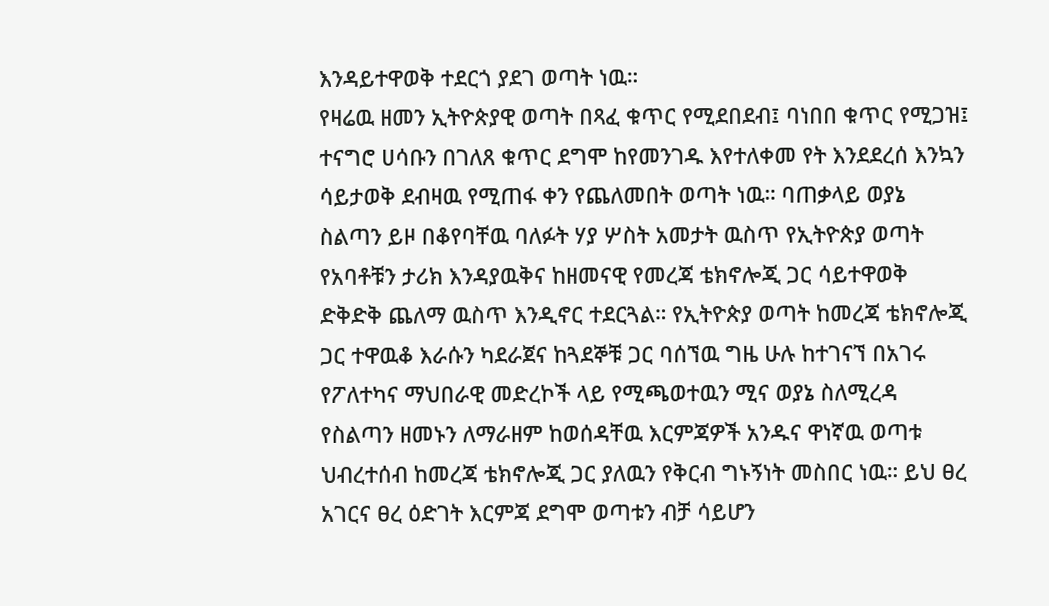እንዳይተዋወቅ ተደርጎ ያደገ ወጣት ነዉ።
የዛሬዉ ዘመን ኢትዮጵያዊ ወጣት በጻፈ ቁጥር የሚደበደብ፤ ባነበበ ቁጥር የሚጋዝ፤ ተናግሮ ሀሳቡን በገለጸ ቁጥር ደግሞ ከየመንገዱ እየተለቀመ የት እንደደረሰ እንኳን ሳይታወቅ ደብዛዉ የሚጠፋ ቀን የጨለመበት ወጣት ነዉ። ባጠቃላይ ወያኔ ስልጣን ይዞ በቆየባቸዉ ባለፉት ሃያ ሦስት አመታት ዉስጥ የኢትዮጵያ ወጣት የአባቶቹን ታሪክ እንዳያዉቅና ከዘመናዊ የመረጃ ቴክኖሎጂ ጋር ሳይተዋወቅ ድቅድቅ ጨለማ ዉስጥ እንዲኖር ተደርጓል። የኢትዮጵያ ወጣት ከመረጃ ቴክኖሎጂ ጋር ተዋዉቆ እራሱን ካደራጀና ከጓደኞቹ ጋር ባሰኘዉ ግዜ ሁሉ ከተገናኘ በአገሩ የፖለተካና ማህበራዊ መድረኮች ላይ የሚጫወተዉን ሚና ወያኔ ስለሚረዳ የስልጣን ዘመኑን ለማራዘም ከወሰዳቸዉ እርምጃዎች አንዱና ዋነኛዉ ወጣቱ ህብረተሰብ ከመረጃ ቴክኖሎጂ ጋር ያለዉን የቅርብ ግኑኝነት መስበር ነዉ። ይህ ፀረ አገርና ፀረ ዕድገት እርምጃ ደግሞ ወጣቱን ብቻ ሳይሆን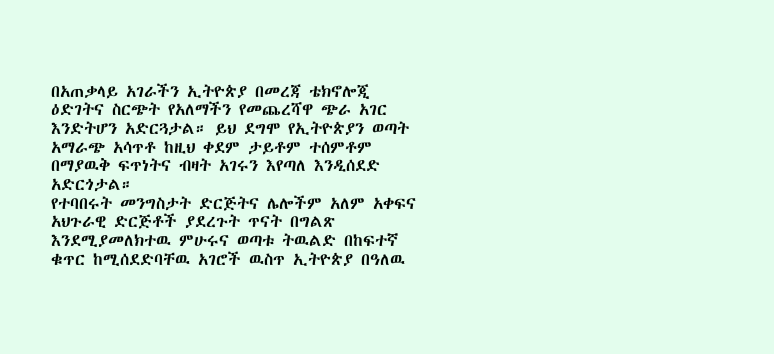በአጠቃላይ አገራችን ኢትዮጵያ በመረጃ ቴክኖሎጂ ዕድገትና ስርጭት የአለማችን የመጨረሻዋ ጭራ አገር እንድትሆን አድርጓታል። ይህ ደግሞ የኢትዮጵያን ወጣት አማራጭ አሳጥቶ ከዚህ ቀደም ታይቶም ተሰምቶም በማያዉቅ ፍጥነትና ብዛት አገሩን እየጣለ እንዲሰደድ አድርጎታል።
የተባበሩት መንግስታት ድርጅትና ሌሎችም አለም አቀፍና አህጉራዊ ድርጅቶች ያደረጉት ጥናት በግልጽ እንደሚያመለክተዉ ምሁሩና ወጣቱ ትዉልድ በከፍተኛ ቁጥር ከሚሰደድባቸዉ አገሮች ዉስጥ ኢትዮጵያ በዓለዉ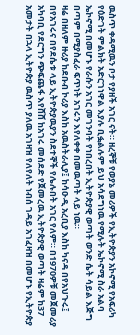ዉስጥ ቀዳሚዉን ቦታ የያዘች አገር ናት። ዘረኞቹ የወያኔ መሪዎች የኢትዮጵያን አኮኖሚ የአፍሪካ የዕድገት ምልክት አድርገነዋል እያሉ ቢፏልሉም ይህ አሳደግነዉ የሚሉት ኤኮኖሚ ስራ አልባ ኤኮኖሚ በመሆኑ የራሱን አገር መገንባት የነበረበት ኢትዮጵያዊ ወጣት ወንድ ሴት ሳይል እጅግ በጣም በሚያስፈራ ፍጥነት አገሩን እየለቀቀ በመዉጣት ላይ ነዉ።
ዛሬ በዘለም ዙሪያ ከደቡብ ኮሪያ እስከ አዉስትራሊያ፤ ከሳዑዲ አረቢያ እስከ ካናዳ በየአህጉሩ፤ በየአገሩና በየደሴቱ ላይ ኢትዮጵያዉያን ስደተኞች የሌሉበት አገር የለም። በ1970ዎቹ መጀመሪያ አካባቢ የደርግን ጭፍጨፋ እየሸሸ ከአገሩ መሰደድ የጀመረዉ ኢትዮጵያዊ ወጣት ዛሬም ከ37 አመታት በኋላ ኢትዮጵያ ዉስጥ ያለዉ አገዛዝ የለየለት ነብሰ ገዳይ አገፈዛዝ በመሆኑ የኢትዮጵያ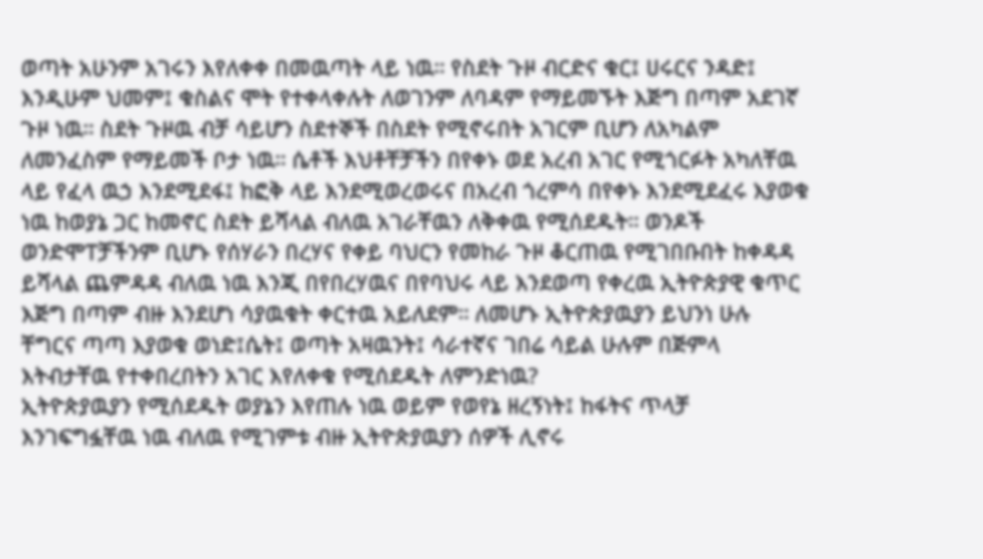ወጣት አሁንም አገሩን እየለቀቀ በመዉጣት ላይ ነዉ። የስደት ጉዞ ብርድና ቁር፤ ሀሩርና ንዳድ፤ እንዲሁም ህመም፤ ቁስልና ሞት የተቀላቀሉት ለወገንም ለባዳም የማይመኙት እጅግ በጣም አደገኛ ጉዞ ነዉ። ስደት ጉዞዉ ብቻ ሳይሆን ስደተኞች በስደት የሚኖሩበት አገርም ቢሆን ለአካልም ለመንፈስም የማይመች ቦታ ነዉ። ሴቶች እህቶቸቻችን በየቀኑ ወደ አረብ አገር የሚጎርፉት አካለቸዉ ላይ የፈላ ዉኃ እንደሚደፋ፤ ከፎቅ ላይ እንደሚወረወሩና በአረብ ጎረምሳ በየቀኑ እንደሚደፈሩ እያወቁ ነዉ ከወያኔ ጋር ከመኖር ስደት ይሻላል ብለዉ አገራቸዉን ለቅቀዉ የሚሰደዱት። ወንዶች ወንድሞፐቻችንም ቢሆኑ የሰሃራን በረሃና የቀይ ባህርን የመከራ ጉዞ ቆርጠዉ የሚገበቡበት ከቀዳዳ ይሻላል ጨምዳዳ ብለዉ ነዉ እንጂ በየበረሃዉና በየባህሩ ላይ እንደወጣ የቀረዉ ኢትዮጵያዊ ቁጥር እጅግ በጣም ብዙ እንደሆነ ሳያዉቁት ቀርተዉ አይለደም። ለመሆኑ ኢትዮጵያዉያን ይህንነ ሁሉ ቸግርና ጣጣ እያወቁ ወነድ፤ሴት፤ ወጣት አዛዉንት፤ ሳራተኛና ገበሬ ሳይል ሁሉም በጅምላ እትብታቸዉ የተቀበረበትን አገር እየለቀቁ የሚሰደዱት ለምንድነዉ?
ኢትዮጵያዉያን የሚሰደዱት ወያኔን እየጠሉ ነዉ ወይም የወየኔ ዘረኝነት፤ ከፋትና ጥላቻ እንገፍግፏቸዉ ነዉ ብለዉ የሚገምቱ ብዙ ኢትዮጵያዉያን ሰዎች ሊኖሩ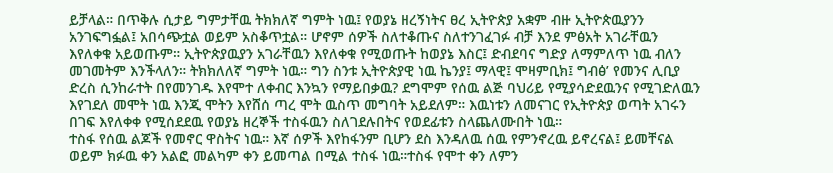ይቻላል። በጥቅሉ ሲታይ ግምታቸዉ ትክክለኛ ግምት ነዉ፤ የወያኔ ዘረኝነትና ፀረ ኢትዮጵያ አቋም ብዙ ኢትዮጵዉያንን አንገፍግፏል፤ አበሳጭቷል ወይም አስቆጥቷል። ሆኖም ሰዎች ስለተቆጡና ስለተንገፈገፉ ብቻ እንደ ምፅአት አገራቸዉን እየለቀቁ አይወጡም። ኢትዮጵያዉያን አገራቸዉን እየለቀቁ የሚወጡት ከወያኔ እስር፤ ድብደባና ግድያ ለማምለጥ ነዉ ብለን መገመትም እንችላለን። ትክክለለኛ ግምት ነዉ። ግን ስንቱ ኢትዮጵያዊ ነዉ ኬንያ፤ ማላዊ፤ ሞዛምቢክ፤ ግብፅ’ የመንና ሊቢያ ድረስ ሲንከራተት በየመንገዱ እየሞተ ለቀብር እንኳን የማይበቃዉ? ደግሞም የሰዉ ልጅ ባህሪይ የሚያሳድደዉንና የሚገድለዉን እየገደለ መሞት ነዉ እንጂ ሞትን እየሸሰ ጣረ ሞት ዉስጥ መግባት አይደለም። እዉነቱን ለመናገር የኢትዮጵያ ወጣት አገሩን በገፍ እየለቀቀ የሚሰደደዉ የወያኔ ዘረኞች ተስፋዉን ስለገደሉበትና የወደፊቱን ስላጨለሙበት ነዉ።
ተስፋ የሰዉ ልጆች የመኖር ዋስትና ነዉ። እኛ ሰዎች እየከፋንም ቢሆን ደስ እንዳለዉ ሰዉ የምንኖረዉ ይኖረናል፤ ይመቸናል ወይም ክፉዉ ቀን አልፎ መልካም ቀን ይመጣል በሚል ተስፋ ነዉ።ተስፋ የሞተ ቀን ለምን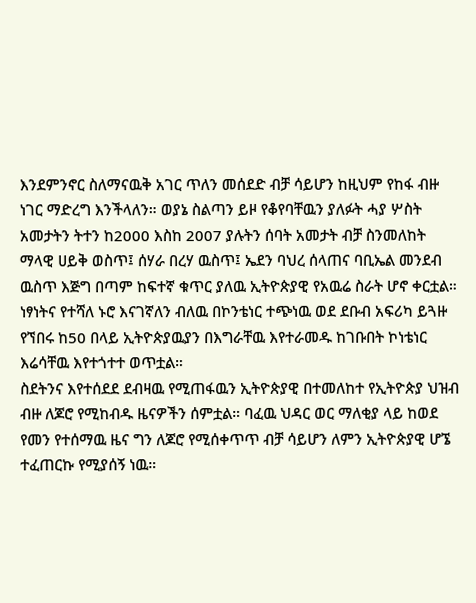እንደምንኖር ስለማናዉቅ አገር ጥለን መሰደድ ብቻ ሳይሆን ከዚህም የከፋ ብዙ ነገር ማድረግ እንችላለን። ወያኔ ስልጣን ይዞ የቆየባቸዉን ያለፉት ሓያ ሦስት አመታትን ትተን ከ2000 እስከ 2007 ያሉትን ሰባት አመታት ብቻ ስንመለከት ማላዊ ሀይቅ ወስጥ፤ ሰሃራ በረሃ ዉስጥ፤ ኤደን ባህረ ሰላጠና ባቢኤል መንደብ ዉስጥ እጅግ በጣም ከፍተኛ ቁጥር ያለዉ ኢትዮጵያዊ የአዉሬ ስራት ሆኖ ቀርቷል። ነፃነትና የተሻለ ኑሮ እናገኛለን ብለዉ በኮንቴነር ተጭነዉ ወደ ደቡብ አፍሪካ ይጓዙ የኘበሩ ከ50 በላይ ኢትዮጵያዉያን በእግራቸዉ እየተራመዱ ከገቡበት ኮነቴነር እሬሳቸዉ እየተጎተተ ወጥቷል።
ስደትንና እየተሰደደ ደብዛዉ የሚጠፋዉን ኢትዮጵያዊ በተመለከተ የኢትዮጵያ ህዝብ ብዙ ለጆሮ የሚከብዱ ዜናዎችን ሰምቷል። ባፈዉ ህዳር ወር ማለቂያ ላይ ከወደ የመን የተሰማዉ ዜና ግን ለጆሮ የሚሰቀጥጥ ብቻ ሳይሆን ለምን ኢትዮጵያዊ ሆኜ ተፈጠርኩ የሚያሰኝ ነዉ።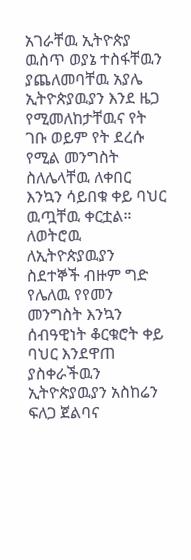አገራቸዉ ኢትዮጵያ ዉስጥ ወያኔ ተስፋቸዉን ያጨለመባቸዉ አያሌ ኢትዮጵያዉያን እንደ ዜጋ የሚመለከታቸዉና የት ገቡ ወይም የት ደረሱ የሚል መንግስት ስለሌላቸዉ ለቀበር እንኳን ሳይበቁ ቀይ ባህር ዉጧቸዉ ቀርቷል። ለወትሮዉ ለኢትዮጵያዉያን ስደተኞች ብዙም ግድ የሌለዉ የየመን መንግስት እንኳን ሰብዓዊነት ቆርቁሮት ቀይ ባህር እንደዋጠ ያስቀራችዉን ኢትዮጵያዉያን አስከሬን ፍለጋ ጀልባና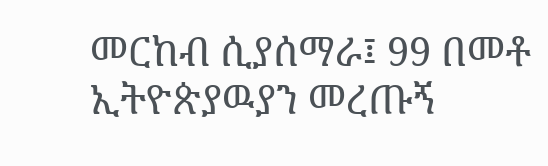መርከብ ሲያሰማራ፤ 99 በመቶ ኢትዮጵያዉያን መረጡኝ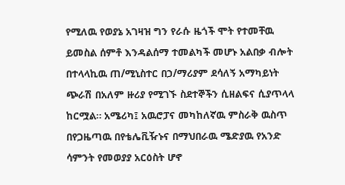የሚለዉ የወያኔ አገዛዝ ግን የራሱ ዜጎች ሞት የተመቸዉ ይመስል ሰምቶ እንዳልሰማ ተመልካች መሆኑ አልበቃ ብሎት በተላላኪዉ ጠ/ሚኒስተር በኃ/ማሪያም ደሳለኝ አማካይነት ጭራሽ በአለም ዙሪያ የሚገኙ ስደተኞችን ሲዘልፍና ሲያጥላላ ከርሟል። አሜሪካ፤ አዉሮፓና መካከለኛዉ ምስራቅ ዉስጥ በየጋዜጣዉ በየቴሌቪዥኑና በማህበራዉ ሜድያዉ የአንድ ሳምንት የመወያያ አርዕስት ሆኖ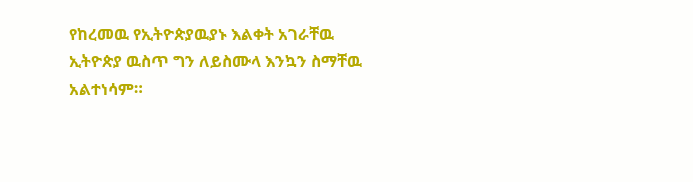የከረመዉ የኢትዮጵያዉያኑ እልቀት አገራቸዉ ኢትዮጵያ ዉስጥ ግን ለይስሙላ እንኳን ስማቸዉ አልተነሳም።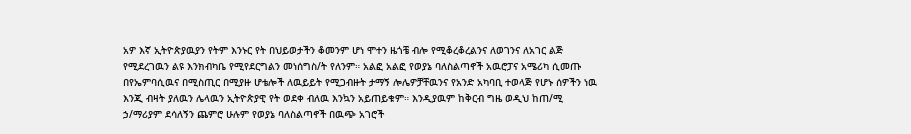አዎ እኛ ኢትዮጵያዉያን የትም እንኑር የት በህይወታችን ቆመንም ሆነ ሞተን ዜጎቼ ብሎ የሚቆረቆረልንና ለወገንና ለአገር ልጅ የሚደረገዉን ልዩ እንክብካቤ የሚየደርግልን መነሰግስ/ት የለንም። አልፎ አልፎ የወያኔ ባለስልጣኖች አዉሮፓና አሜሪካ ሲመጡ በየኤምባሲዉና በሚስጢር በሚያዙ ሆቴሎች ለዉይይት የሚጋብዙት ታማኝ ሎሌዎቻቸዉንና የአንድ አካባቢ ተወላጅ የሆኑ ሰዎችን ነዉ እንጂ ብዛት ያለዉን ሌላዉን ኢትዮጵያዊ የት ወደቀ ብለዉ እንኳን አይጠይቁም። እንዲያዉም ከቅርብ ግዜ ወዲህ ከጠ/ሚ ኃ/ማሪያም ደሳለኝን ጨምሮ ሁሉም የወያኔ ባለስልጣኖች በዉጭ አገሮች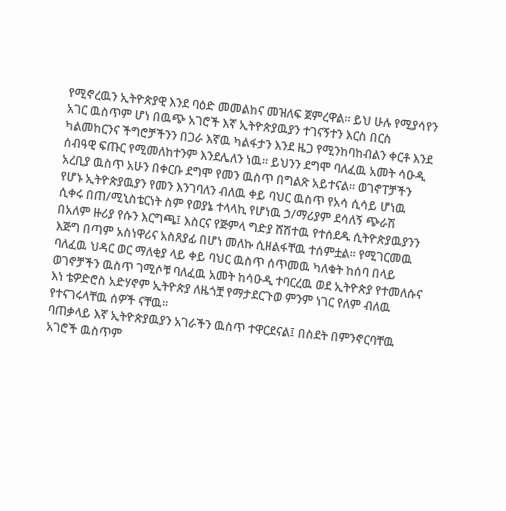የሚኖረዉን ኢትዮጵያዊ እንደ ባዕድ መመልከና መዝለፍ ጀምረዋል። ይህ ሁሉ የሚያሳየን አገር ዉስጥም ሆነ በዉጭ አገሮች እኛ ኢትዮጵያዉያን ተገናኝተን እርስ በርስ ካልመከርንና ችግሮቻችንን በጋራ እኛዉ ካልፋታን እንደ ዜጋ የሚንከባከብልን ቀርቶ እንደ ሰብዓዊ ፍጡር የሚመለከተንም እንደሌለን ነዉ። ይህንን ደግሞ ባለፈዉ አመት ሳዑዲ አረቢያ ዉስጥ አሁን በቀርቡ ደግሞ የመን ዉስጥ በግልጽ አይተናል። ወገኖፐቻችን የሆኑ ኢትዮጵያዉያን የመን እንገባለን ብለዉ ቀይ ባህር ዉስጥ የአሳ ሲሳይ ሆነዉ ሲቀሩ በጠ/ሚኒስቴርነት ስም የወያኔ ተላላኪ የሆነዉ ኃ/ማሪያም ደሳለኝ ጭራሽ በአለም ዙሪያ የሱን እርግጫ፤ እስርና የጅምላ ግድያ ሸሽተዉ የተሰደዱ ሲትዮጵያዉያንን እጅግ በጣም አስነዋሪና አስጸያፊ በሆነ መለኩ ሲዘልፋቸዉ ተሰምቷል። የሚገርመዉ ባለፈዉ ህዳር ወር ማለቂያ ላይ ቀይ ባህር ዉስጥ ሰጥመዉ ካለቁት ከሰባ በላይ ወገኖቻችን ዉስጥ ገሚሶቹ ባለፈዉ አመት ከሳዑዲ ተባርረዉ ወደ ኢትዮጵያ የተመለሱና እነ ቴዎድሮስ አድሃኖም ኢትዮጵያ ለዜጎቿ የማታደርጉወ ምንም ነገር የለም ብለዉ የተናገሩላቸዉ ሰዎች ናቸዉ።
ባጠቃላይ እኛ ኢትዮጵያዉያን አገራችን ዉስጥ ተዋርደናል፤ በስደት በምንኖርባቸዉ አገሮች ዉስጥም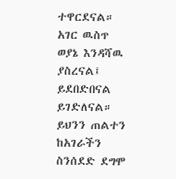ተዋርደናል። አገር ዉስጥ ወያኔ እንዳሻዉ ያስረናል፤ ይደበድበናል ይገድለናል። ይህንን ጠልተን ከአገራችን ስንሰደድ ደግሞ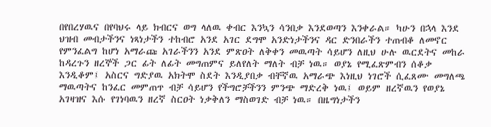በየበረሃዉና በየባህሩ ላይ ክብርና ወግ ላለዉ ቀብር እንኳን ሳንበቃ እንደወጣን እንቀራል። ካሁን በኋላ እንደ ህዝብ መብታችንና ነጻነታችን ተከብሮ አንደ አገር ደግሞ አንድነታችንና ዳር ድንበራችን ተጠብቆ ለመኖር የምንፈልግ ከሆነ አማራጩ አገራችንን አንደ ምጽዐት ለቅቀን መዉጣት ሳይሆን ለዚህ ሁሉ ዉርደትና መከራ ከዳረጉን ዘረኞች ጋር ፊት ለፊት መግጠምና ይለየለት ማለት ብቻ ነዉ። ወያኔ የሚፈጽምብን ሰቆቃ እንዲቆም፤ አስርና ግድያዉ አክትሞ ስደት እንዲያበቃ ብቸኛዉ አማራጭ እነዚህ ነገሮች ሲፈጸሙ መግለጫ ማዉጣትና ከንፈር መምጠጥ ብቻ ሳይሆን የችግሮቻችንን ምንጭ ማድረቅ ነዉ፤ ወይም ዘረኛዉን የወያኔ አገዛዝና እሱ የገነባዉን ዘረኛ ስርዐት ነቃቅለን ማስወገድ ብቻ ነዉ። በዜግነታችን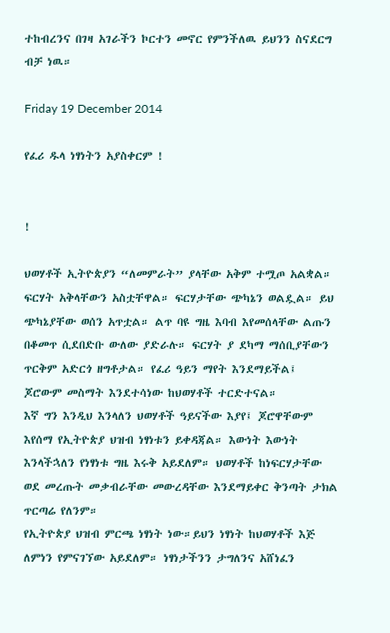ተከብረንና በገዛ አገራችን ኮርተን መኖር የምንችለዉ ይህንን ስናደርግ ብቻ ነዉ።

Friday 19 December 2014

የፈሪ ዱላ ነፃነትን አያስቀርም !


!

ህወሃቶች ኢትዮጵያን “ለመምራት” ያላቸው አቅም ተሟጦ አልቋል። ፍርሃት አቅላቸውን አስቷቸዋል። ፍርሃታቸው ጭካኔን ወልዷል። ይህ ጭካኔያቸው ወሰን አጥቷል። ልጥ ባዩ ግዜ እባብ እየመሰላቸው ልጡን በቆመጥ ሲደበድቡ ውለው ያድራሉ። ፍርሃት ያ ደካማ ማሰቢያቸውን ጥርቅም አድርጎ ዘግቶታል። የፈሪ ዓይን ማየት እንደማይችል፤ ጆሮውም መስማት እንደተሳነው ከህወሃቶች ተርድተናል።
እኛ ግን እንዲህ እንላለን ህወሃቶች ዓይናችው እያየ፤ ጆሮዋቸውም እየሰማ የኢትዮጵያ ህዝብ ነፃነቱን ይቀዳጃል። እውነት እውነት እንላችኋለን የነፃነቱ ግዜ እሩቅ አይደለም። ህወሃቶች ከነፍርሃታቸው ወደ መረጡት መቃብራቸው መውረዳቸው እንደማይቀር ቅንጣት ታክል ጥርጣሬ የለንም።
የኢትዮጵያ ህዝብ ምርጫ ነፃነት ነው።ይህን ነፃነት ከህወሃቶች እጅ ለምነን የምናገኘው አይደለም። ነፃነታችንን ታግለንና አሸነፈን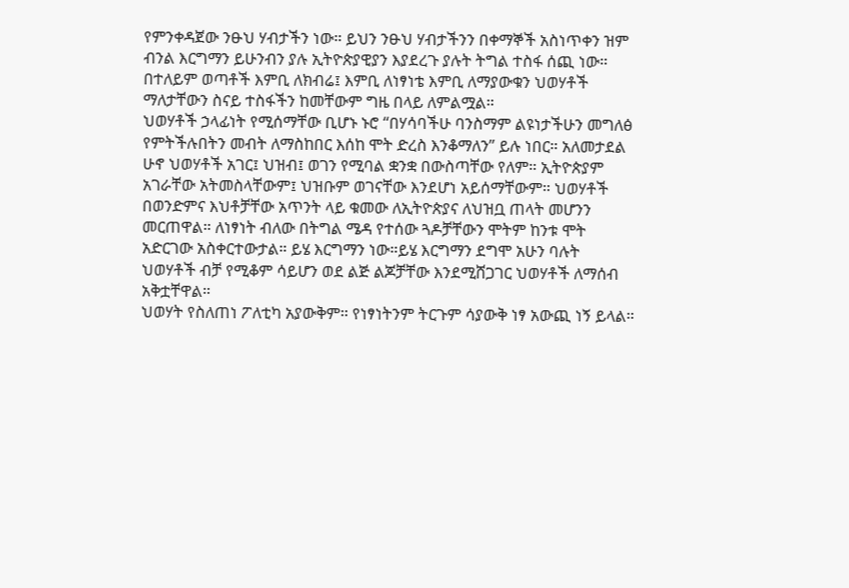የምንቀዳጀው ንፁህ ሃብታችን ነው። ይህን ንፁህ ሃብታችንን በቀማኞች አስነጥቀን ዝም ብንል እርግማን ይሁንብን ያሉ ኢትዮጵያዊያን እያደረጉ ያሉት ትግል ተስፋ ሰጪ ነው። በተለይም ወጣቶች እምቢ ለክብሬ፤ እምቢ ለነፃነቴ እምቢ ለማያውቁን ህወሃቶች ማለታቸውን ስናይ ተስፋችን ከመቸውም ግዜ በላይ ለምልሟል።
ህወሃቶች ኃላፊነት የሚሰማቸው ቢሆኑ ኑሮ “በሃሳባችሁ ባንስማም ልዩነታችሁን መግለፅ የምትችሉበትን መብት ለማስከበር እሰከ ሞት ድረስ እንቆማለን” ይሉ ነበር። አለመታደል ሁኖ ህወሃቶች አገር፤ ህዝብ፤ ወገን የሚባል ቋንቋ በውስጣቸው የለም። ኢትዮጵያም አገራቸው አትመስላቸውም፤ ህዝቡም ወገናቸው እንደሆነ አይሰማቸውም። ህወሃቶች በወንድምና እህቶቻቸው አጥንት ላይ ቁመው ለኢትዮጵያና ለህዝቧ ጠላት መሆንን መርጠዋል። ለነፃነት ብለው በትግል ሜዳ የተሰው ጓዶቻቸውን ሞትም ከንቱ ሞት አድርገው አስቀርተውታል። ይሄ እርግማን ነው።ይሄ እርግማን ደግሞ አሁን ባሉት ህወሃቶች ብቻ የሚቆም ሳይሆን ወደ ልጅ ልጆቻቸው እንደሚሸጋገር ህወሃቶች ለማሰብ አቅቷቸዋል።
ህወሃት የስለጠነ ፖለቲካ አያውቅም። የነፃነትንም ትርጉም ሳያውቅ ነፃ አውጪ ነኝ ይላል።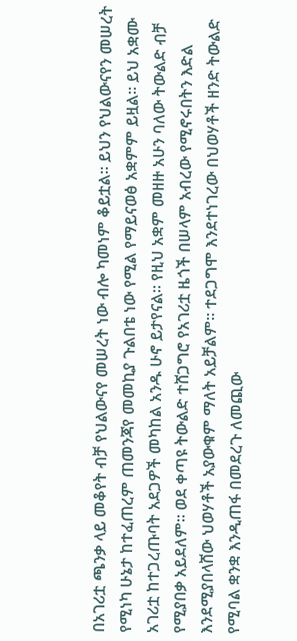በአገሪቷ ጫንቃ ላይ መቆየት ብቻ የህልውናየ መሠረት ነው ብሎ ካመነም ቆይቷል። ይህን የህልውናየን መሠረት የሚነካ ሁኔታ ከተፈጠረም ጠመንጃየ መመኪያ ጉልበቴ ነው የሚል የማይናወፅ አቋምም ይዟል። ይህ አቋሙ አገሪቷ ከተጋረጡባት አደጋዎች መካከል አንዱ ሁኖ ይታየናል። የዚህ አቋም መዘዙ አሁን ባለው ትውልድ ብቻ የሚያበቃ አይደለም። ወደ ቀጣዩ ትውልድ ተሸጋግሮ የአገሪቷ ዜጎች በሠላም አብረው የሚኖሩበትን እድል እንደሚያበላሸው ህወሃቶች አያውቁም ማለት አይቻልም። ተደጋግሞ እንደተነገረው በህወሃቶች ዘንድ ትውልድ የሚባል ቋንቋ እንዲጠፋ በመደረጉ ለመጪው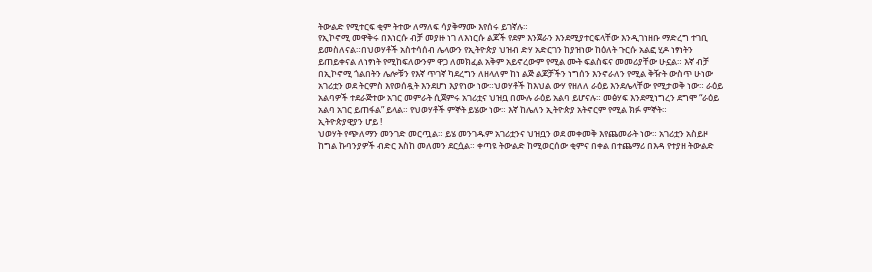ትውልድ የሚተርፍ ቂም ትተው ለማለፍ ሳያቅማሙ እየሰሩ ይገኛሉ።
የኢኮኖሚ መዋቅሩ በእነርሱ ብቻ መያዙ ነገ ለእነርሱ ልጆች የደም እንጀራን እንደሚያተርፍላቸው እንዲገነዘቡ ማድረግ ተገቢ ይመስለናል።በህወሃቶች አስተሳሰብ ሌላውን የኢትዮጵያ ህዝብ ድሃ አድርገን ከያዝነው ከዕለት ጉርሱ አልፎ ሂዶ ነፃነትን ይጠይቀናል ለነፃነት የሚከፍለውንም ዋጋ ለመክፈል አቅም አይኖረውም የሚል ሙት ፍልስፍና መመሪያቸው ሁኗል። እኛ ብቻ በኢኮኖሚ ጎልበትን ሌሎቹን የእኛ ጥገኛ ካደረግን ለዘላለም ከነ ልጅ ልጆቻችን ነግሰን እንኖራለን የሚል ቅዥት ውስጥ ሁነው አገሪቷን ወደ ትርምስ እየወሰዷት እንደሆነ እያየነው ነው።ህወሃቶች ከእህል ውሃ የዘለለ ራዕይ እንደሌላቸው የሚታወቅ ነው። ራዕይ አልባዎች ተደራጅተው አገር መምራት ሲጀምሩ አገሪቷና ህዝቧ በሙሉ ራዕይ አልባ ይሆናሉ። መፅሃፍ እንደሚነግረን ደግሞ “ራዕይ አልባ አገር ይጠፋል” ይላል። የህወሃቶች ምኞት ይሄው ነው። እኛ ከሌለን ኢትዮጵያ አትኖርም የሚል ክፉ ምኞት።
ኢትዮጵያዊያን ሆይ !
ህወሃት የጭለማን መንገድ መርጧል። ይሄ መንገዱም አገሪቷንና ህዝቧን ወደ መቀመቅ እየጨመራት ነው። አገሪቷን አስይዞ ከግል ኩባንያዎች ብድር እስከ መለመን ደርሷል። ቀጣዩ ትውልድ ከሚወርሰው ቂምና በቀል በተጨማሪ በእዳ የተያዘ ትውልድ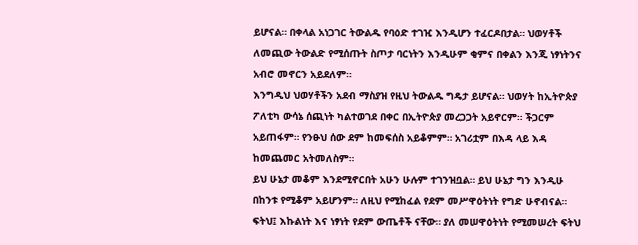ይሆናል። በቀላል አነጋገር ትውልዱ የባዕድ ተገዢ እንዲሆን ተፈርዶበታል። ህወሃቶች ለመጪው ትውልድ የሚሰጡት ስጦታ ባርነትን እንዲሁም ቂምና በቀልን እንጂ ነፃነትንና አብሮ መኖርን አይደለም።
እንግዲህ ህወሃቶችን አደብ ማስያዝ የዚህ ትውልዱ ግዴታ ይሆናል። ህወሃት ከኢትዮጵያ ፖለቲካ ውሳኔ ሰጪነት ካልተወገደ በቀር በኢትዮጵያ መረጋጋት አይኖርም። ችጋርም አይጠፋም። የንፁህ ሰው ደም ከመፍሰስ አይቆምም። አገሪቷም በእዳ ላይ እዳ ከመጨመር አትመለስም።
ይህ ሁኔታ መቆም እንደሚኖርበት አሁን ሁሉም ተገንዝቧል። ይህ ሁኔታ ግን እንዲሁ በከንቱ የሚቆም አይሆንም። ለዚህ የሚከፈል የደም መሥዋዕትነት የግድ ሁኖብናል። ፍትህ፤ እኩልነት እና ነፃነት የደም ውጤቶች ናቸው። ያለ መሠዋዕትነት የሚመሠረት ፍትህ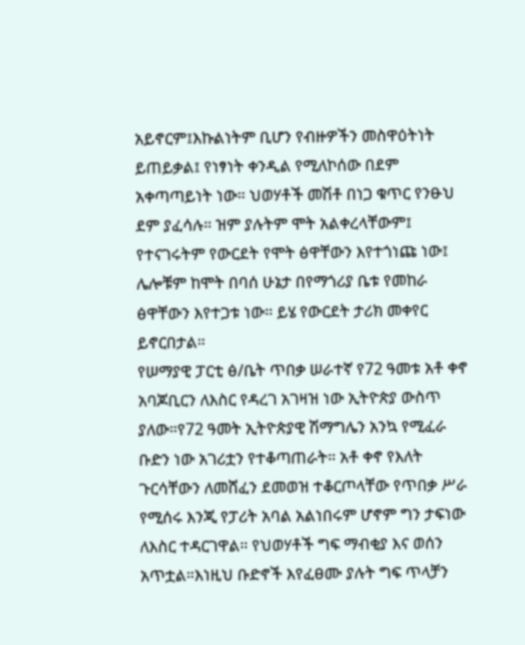አይኖርም፤እኩልነትም ቢሆን የብዙዎችን መስዋዕትነት ይጠይቃል፤ የነፃነት ቀንዲል የሚለኮሰው በደም አቀጣጣይነት ነው። ህወሃቶች መሽቶ በነጋ ቁጥር የንፁህ ደም ያፈሳሉ። ዝም ያሉትም ሞት አልቀረላቸውም፤ የተናገሩትም የውርደት የሞት ፅዋቸውን እየተጎነጩ ነው፤ ሌሎቹም ከሞት በባሰ ሁኔታ በየማጎሪያ ቤቱ የመከራ ፅዋቸውን እየተጋቱ ነው። ይሄ የውርደት ታሪክ መቀየር ይኖርበታል።
የሠማያዊ ፓርቲ ፅ/ቤት ጥበቃ ሠራተኛ የ72 ዓመቱ አቶ ቀኖ አባጆቢርን ለእስር የዳረገ አገዛዝ ነው ኢትዮጵያ ውስጥ ያለው።የ72 ዓመት ኢትዮጵያዊ ሽማግሌን አንኳ የሚፈራ ቡድን ነው አገሪቷን የተቆጣጠራት። አቶ ቀኖ የእለት ጉርሳቸውን ለመሸፈን ደመወዝ ተቆርጦላቸው የጥበቃ ሥራ የሚሰሩ እንጂ የፓሪት አባል አልነበሩም ሆኖም ግን ታፍነው ለእስር ተዳርገዋል። የህወሃቶች ግፍ ማብቂያ እና ወሰን አጥቷል።እነዚህ ቡድኖች እየፈፀሙ ያሉት ግፍ ጥላቻን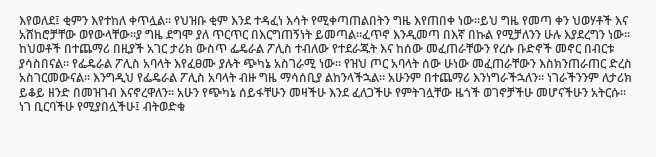እየወለደ፤ ቂምን እየተከለ ቀጥሏል። የህዝቡ ቂም እንደ ተዳፈነ እሳት የሚቀጣጠልበትን ግዜ እየጠበቀ ነው።ይህ ግዜ የመጣ ቀን ህወሃቶች እና አሸከሮቻቸው ወየውላቸው።ያ ግዜ ደግሞ ያለ ጥርጥር በእርግጠኝነት ይመጣል።ፈጥኖ እንዲመጣ በእኛ በኩል የሚቻለንን ሁሉ እያደረግን ነው።
ከህወቶች በተጨማሪ በዚያች አገር ታሪክ ውስጥ ፌዴራል ፖሊስ ተብለው የተደራጁት እና ከሰው መፈጠራቸውን የረሱ ቡድኖች መኖር በብርቱ ያሳስበናል። የፌዴራል ፖሊስ አባላት እየፈፀሙ ያሉት ጭካኔ አስገራሚ ነው። የዝህ ጦር አባላት ሰው ሁነው መፈጠራቸውን እስክንጠራጠር ድረስ አስገርመውናል። እንግዲህ የፌዴራል ፖሊስ አባላት ብዙ ግዜ ማሳሰቢያ ልከንላችኋል። አሁንም በተጨማሪ እንነግራችኋለን። ነገራችንንም ለታሪክ ይቆይ ዘንድ በመዝገብ እናኖረዋለን። አሁን የጭካኔ ሰይፋቸሁን መዛችሁ እንደ ፈለጋችሁ የምትገሏቸው ዜጎች ወገኖቻችሁ መሆናችሁን አትርሱ። ነገ ቢርባችሁ የሚያበሏችሁ፤ ብትወድቁ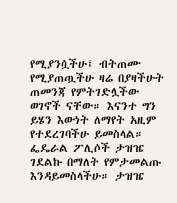የሚያንሷችሁ፤ ብትጠሙ የሚያጠጧችሁ ዛሬ በያዛችሁት ጠመንጃ የምትገድሏችው ወገኖች ናቸው። እናንተ ግን ይሄን እውነት ለማየት አዚም የተደረገባችሁ ይመስላል።
ፌዴራል ፖሊሶች ታዝዤ ገደልኩ በማለት የምታመልጡ እንዳይመስላችሁ። ታዝዤ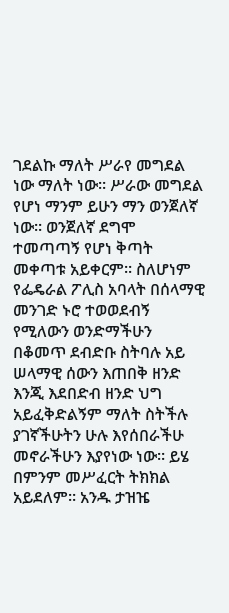ገደልኩ ማለት ሥራየ መግደል ነው ማለት ነው። ሥራው መግደል የሆነ ማንም ይሁን ማን ወንጀለኛ ነው። ወንጀለኛ ደግሞ ተመጣጣኝ የሆነ ቅጣት መቀጣቱ አይቀርም። ስለሆነም የፌዴራል ፖሊስ አባላት በሰላማዊ መንገድ ኑሮ ተወወደብኝ የሚለውን ወንድማችሁን በቆመጥ ደብድቡ ስትባሉ አይ ሠላማዊ ሰውን እጠበቅ ዘንድ እንጂ እደበድብ ዘንድ ህግ አይፈቅድልኝም ማለት ስትችሉ ያገኛችሁትን ሁሉ እየሰበራችሁ መኖራችሁን እያየነው ነው። ይሄ በምንም መሥፈርት ትክክል አይደለም። አንዱ ታዝዤ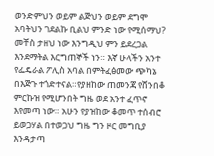ወንድምህን ወይም ልጅህን ወይም ደግሞ አባትህን ገደልኩ ቢልህ ምንድ ነው የሚሰማህ? መቸስ ታዘህ ነው እንግዲህ ምን ይደረጋል እንደማትል እርግጠኞች ነን። እኛ ሁላችን አንተ የፌዴራል ፖሊስ አባል በምትፈፅመው ጭካኔ በእጅጉ ተጎድተናል።የያዘከው ጠመንጃ የሸንበቆ ምርኩዝ የሚሆንበት ግዜ ወደ አንተ ፈጥኖ እየመጣ ነው። አሁን የያዝከው ቆመጥ ተሰብሮ ይወጋሃል በተወጋህ ግዜ ግን ዞር መግቢያ እንዳታጣ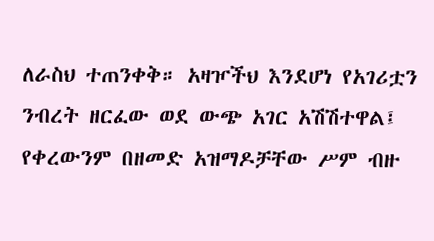ለራስህ ተጠንቀቅ። አዛዦችህ እንደሆነ የአገሪቷን ንብረት ዘርፈው ወደ ውጭ አገር አሽሽተዋል፤ የቀረውንም በዘመድ አዝማዶቻቸው ሥም ብዙ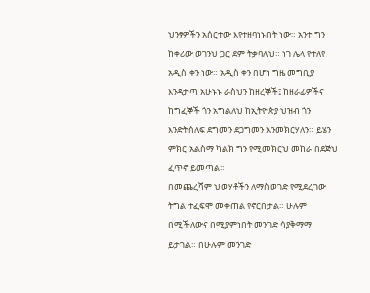ህንፃዎችን አሰርተው እየተዘባነኑበት ነው። አንተ ግን ከቀሪው ወገንህ ጋር ደም ትቃባለህ። ነገ ሌላ የተለየ አዲስ ቀን ነው። አዲስ ቀን በሆነ ግዜ መግቢያ እንዳታጣ አሁኑኑ ራስህን ከዘረኞች፤ ከዘራፊዎችና ከግፈኞች ጎን አግልለህ ከኢትዮጵያ ህዝብ ጎን እንድትሰለፍ ደግመን ደጋግመን እንመክርሃለን። ይሄን ምክር አልስማ ካልክ ግን የሚመክርህ መከራ በደጅህ ፈጥኖ ይመጣል።
በመጨረሻም ህወሃቶችን ለማስወገድ የሚደረገው ትግል ተፈፍሞ መቀጠል የኖርበታል። ሁሉም በሚችለውና በሚያምነበት መንገድ ሳያቅማማ ይታገል። በሁሉም መንገድ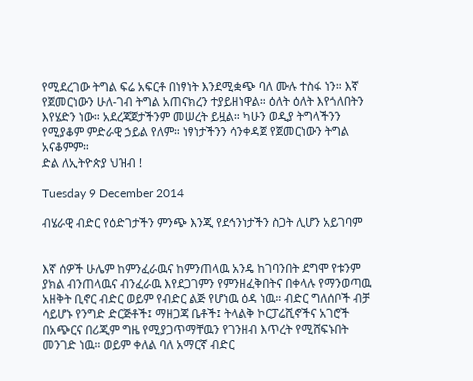የሚደረገው ትግል ፍሬ አፍርቶ በነፃነት እንደሚቋጭ ባለ ሙሉ ተስፋ ነን። እኛ የጀመርነውን ሁለ-ገብ ትግል አጠናክረን ተያይዘነዋል። ዕለት ዕለት እየጎለበትን እየሄድን ነው። አደረጃጀታችንም መሠረት ይዟል። ካሁን ወዲያ ትግላችንን የሚያቆም ምድራዊ ኃይል የለም። ነፃነታችንን ሳንቀዳጀ የጀመርነውን ትግል አናቆምም።
ድል ለኢትዮጵያ ህዝብ !

Tuesday 9 December 2014

ብሄራዊ ብድር የዕድገታችን ምንጭ እንጂ የደኅንነታችን ስጋት ሊሆን አይገባም


እኛ ሰዎች ሁሌም ከምንፈራዉና ከምንጠላዉ አንዴ ከገባንበት ደግሞ የቱንም ያክል ብንጠላዉና ብንፈራዉ እየደጋገምን የምንዘፈቅበትና በቀላሉ የማንወጣዉ አዘቅት ቢኖር ብድር ወይም የብድር ልጅ የሆነዉ ዕዳ ነዉ። ብድር ግለሰቦች ብቻ ሳይሆኑ የንግድ ድርጅቶች፤ ማዘጋጃ ቤቶች፤ ትላልቅ ኮርፓሬሺኖችና አገሮች በአጭርና በሪጂም ግዜ የሚያጋጥማቸዉን የገንዘብ እጥረት የሚሸፍኑበት መንገድ ነዉ። ወይም ቀለል ባለ አማርኛ ብድር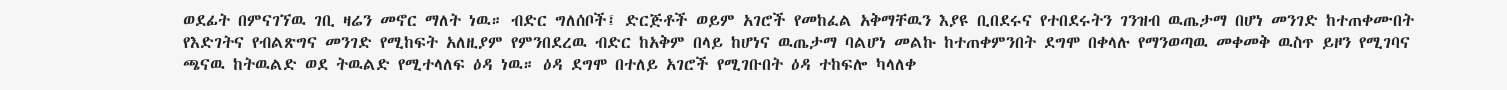ወደፊት በምናገኘዉ ገቢ ዛሬን መኖር ማለት ነዉ። ብድር ግለሰቦች፤ ድርጅቶች ወይም አገሮች የመከፈል አቅማቸዉን እያዩ ቢበደሩና የተበደሩትን ገንዝብ ዉጤታማ በሆነ መንገድ ከተጠቀሙበት የእድገትና የብልጽግና መንገድ የሚከፍት አለዚያም የምንበደረዉ ብድር ከአቅም በላይ ከሆነና ዉጤታማ ባልሆነ መልኩ ከተጠቀምንበት ደግሞ በቀላሉ የማንወጣዉ መቀመቅ ዉስጥ ይዞን የሚገባና ጫናዉ ከትዉልድ ወደ ትዉልድ የሚተላለፍ ዕዳ ነዉ። ዕዳ ደግሞ በተለይ አገሮች የሚገቡበት ዕዳ ተከፍሎ ካላለቀ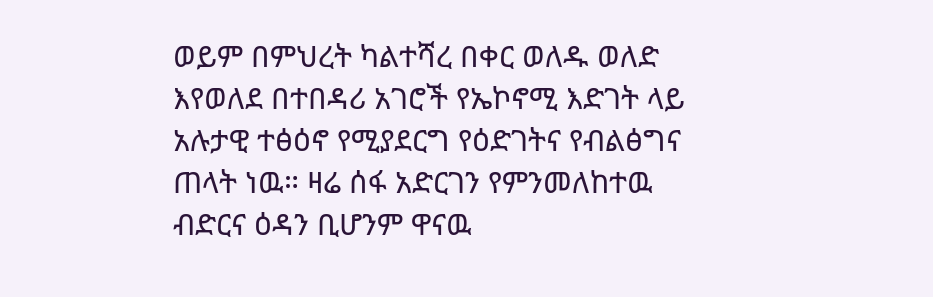ወይም በምህረት ካልተሻረ በቀር ወለዱ ወለድ እየወለደ በተበዳሪ አገሮች የኤኮኖሚ እድገት ላይ አሉታዊ ተፅዕኖ የሚያደርግ የዕድገትና የብልፅግና ጠላት ነዉ። ዛሬ ሰፋ አድርገን የምንመለከተዉ ብድርና ዕዳን ቢሆንም ዋናዉ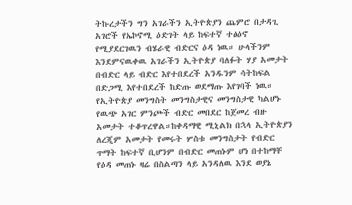ትኩረታችን ግን አገራችን ኢትዮጵያን ጨምሮ በታዳጊ አገሮች የኤኮኖሚ ዕድገት ላይ ከፍተኛ ተፅዕኖ የሚያደርገዉን ብሄራዊ ብድርና ዕዳ ነዉ። ሁላችንም እንደምናዉቀዉ አገራችን ኢትዮጵያ ባለፉት ሃያ አመታት በብድር ላይ ብድር እየተበደረች አንዱንም ሳትከፍል በድጋሚ እየተበደረች ከድጡ ወደማጡ እየገባች ነዉ።
የኢትዮጵያ መንግስት መንግስታዊና መንግስታዊ ካልሆኑ የዉጭ አገር ምንጮች ብድር መበደር ከጀመረ ብዙ አመታት ተቆጥረዋል።ከቀዳማዊ ሚኒልክ በኋላ ኢትዮጵያን ለረጂም አመታት የመሩት ሦስቱ መንግስታት የብድር ጥማት ከፍተኛ ቢሆንም በብድር መጠኑም ሆነ በተከማቸ የዕዳ መጠኑ ዛሬ በስልጣን ላይ አንዳለዉ እንደ ወያኔ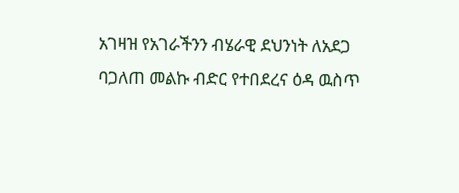አገዛዝ የአገራችንን ብሄራዊ ደህንነት ለአደጋ ባጋለጠ መልኩ ብድር የተበደረና ዕዳ ዉስጥ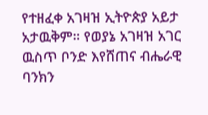የተዘፈቀ አገዛዝ ኢትዮጵያ አይታ አታዉቅም። የወያኔ አገዛዝ አገር ዉስጥ ቦንድ እየሸጠና ብሔራዊ ባንክን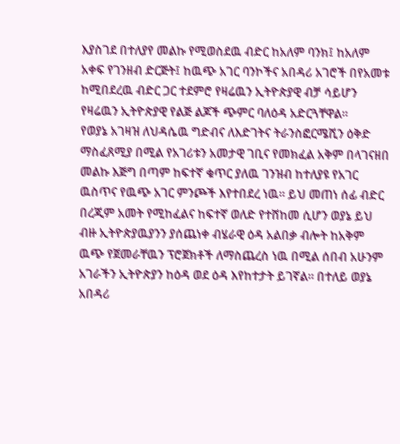እያስገደ በተለያየ መልኩ የሚወስደዉ ብድር ከአለም ባንክ፤ ከአለም አቀፍ የገንዘብ ድርጅት፤ ከዉጭ አገር ባንኮችና አበዳሪ አገሮች በየአመቱ ከሚበደረዉ ብድር ጋር ተደምሮ የዛሬዉን ኢትዮጵያዊ ብቻ ሳይሆን የዛሬዉን ኢትዮጵያዊ የልጅ ልጆች ጭምር ባለዕዳ አድርጓቸዋል።
የወያኔ አገዛዝ ለህዳሴዉ ግድብና ለእድገትና ትራንስፎርሜሺን ዕቅድ ማስፈጸሚያ በሚል የአገሪቱን አመታዊ ገቢና የመክፈል አቅም በላገናዘበ መልኩ እጅግ በጣም ከፍተኛ ቁጥር ያለዉ ገንዝብ ከተለያዩ የአገር ዉስጥና የዉጭ አገር ምንጮች እየተበደረ ነዉ። ይህ መጠነ ሰፊ ብድር በረጂም አመት የሚከፈልና ከፍተኛ ወለድ የተሸከመ ሲሆን ወያኔ ይህ ብዙ ኢትዮጵያዉያንን ያሰጨነቀ ብሄራዊ ዕዳ አልበቃ ብሎት ከአቅም ዉጭ የጀመራቸዉን ፕሮጀክቶች ለማስጨረስ ነዉ በሚል ሰበብ አሁንም አገራችን ኢትዮጵያን ከዕዳ ወደ ዕዳ እየከተታት ይገኛል። በተለይ ወያኔ አበዳሪ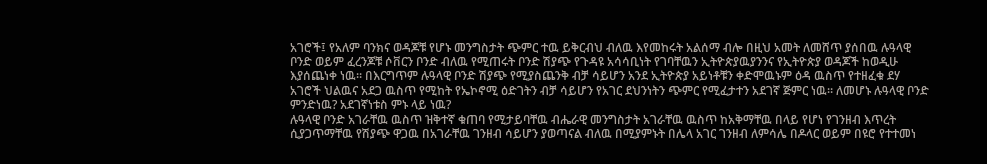አገሮች፤ የአለም ባንክና ወዳጆቹ የሆኑ መንግስታት ጭምር ተዉ ይቅርብህ ብለዉ እየመከሩት አልሰማ ብሎ በዚህ አመት ለመሸጥ ያሰበዉ ሉዓላዊ ቦንድ ወይም ፈረንጆቹ ሶቨርን ቦንድ ብለዉ የሚጠሩት ቦንድ ሽያጭ የጉዳዩ አሳሳቢነት የገባቸዉን ኢትዮጵያዉያንንና የኢትዮጵያ ወዳጆች ከወዲሁ እያሰጨነቀ ነዉ። በእርግጥም ሉዓላዊ ቦንድ ሽያጭ የሚያስጨንቅ ብቻ ሳይሆን አንደ ኢትዮጵያ አይነቶቹን ቀድሞዉኑም ዕዳ ዉስጥ የተዘፈቁ ደሃ አገሮች ህልዉና አደጋ ዉስጥ የሚከት የኤኮኖሚ ዕድገትን ብቻ ሳይሆን የአገር ደህንነትን ጭምር የሚፈታተን አደገኛ ጅምር ነዉ። ለመሆኑ ሉዓላዊ ቦንድ ምንድነዉ? አደገኛነቱስ ምኑ ላይ ነዉ?
ሉዓላዊ ቦንድ አገራቸዉ ዉስጥ ዝቅተኛ ቁጠባ የሚታይባቸዉ ብሔራዊ መንግስታት አገራቸዉ ዉስጥ ከአቅማቸዉ በላይ የሆነ የገንዘብ እጥረት ሲያጋጥማቸዉ የሽያጭ ዋጋዉ በአገራቸዉ ገንዘብ ሳይሆን ያወጣናል ብለዉ በሚያምኑት በሌላ አገር ገንዘብ ለምሳሌ በዶላር ወይም በዩሮ የተተመነ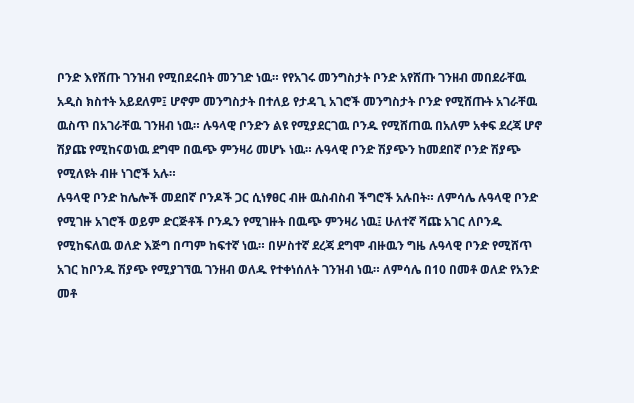ቦንድ እየሸጡ ገንዝብ የሚበደሩበት መንገድ ነዉ። የየአገሩ መንግስታት ቦንድ አየሸጡ ገንዘብ መበደራቸዉ አዲስ ክስተት አይደለም፤ ሆኖም መንግስታት በተለይ የታዳጊ አገሮች መንግስታት ቦንድ የሚሸጡት አገራቸዉ ዉስጥ በአገራቸዉ ገንዘብ ነዉ። ሉዓላዊ ቦንድን ልዩ የሚያደርገዉ ቦንዱ የሚሸጠዉ በአለም አቀፍ ደረጃ ሆኖ ሽያጩ የሚከናወነዉ ደግሞ በዉጭ ምንዛሪ መሆኑ ነዉ። ሉዓላዊ ቦንድ ሽያጭን ከመደበኛ ቦንድ ሽያጭ የሚለዩት ብዙ ነገሮች አሉ።
ሉዓላዊ ቦንድ ከሌሎች መደበኛ ቦንዶች ጋር ሲነፃፀር ብዙ ዉስብስብ ችግሮች አሉበት። ለምሳሌ ሉዓላዊ ቦንድ የሚገዙ አገሮች ወይም ድርጅቶች ቦንዱን የሚገዙት በዉጭ ምንዛሪ ነዉ፤ ሁለተኛ ሻጩ አገር ለቦንዱ የሚከፍለዉ ወለድ እጅግ በጣም ከፍተኛ ነዉ። በሦስተኛ ደረጃ ደግሞ ብዙዉን ግዜ ሉዓላዊ ቦንድ የሚሸጥ አገር ከቦንዱ ሽያጭ የሚያገኘዉ ገንዘብ ወለዱ የተቀነሰለት ገንዝብ ነዉ። ለምሳሌ በ10 በመቶ ወለድ የአንድ መቶ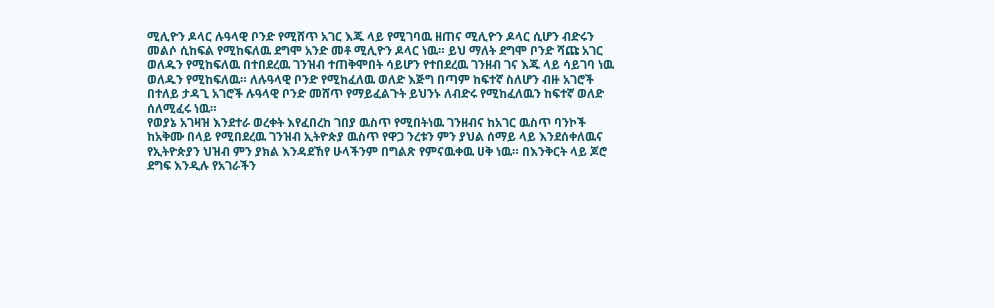ሚሊዮን ዶላር ሉዓላዊ ቦንድ የሚሸጥ አገር እጁ ላይ የሚገባዉ ዘጠና ሚሊዮን ዶላር ሲሆን ብድሩን መልሶ ሲከፍል የሚከፍለዉ ደግሞ አንድ መቶ ሚሊዮን ዶላር ነዉ። ይህ ማለት ደግሞ ቦንድ ሻጩ አገር ወለዱን የሚከፍለዉ በተበደረዉ ገንዝብ ተጠቅሞበት ሳይሆን የተበደረዉ ገንዘብ ገና እጁ ላይ ሳይገባ ነዉ ወለዱን የሚከፍለዉ። ለሉዓላዊ ቦንድ የሚከፈለዉ ወለድ እጅግ በጣም ከፍተኛ ስለሆን ብዙ አገሮች በተለይ ታዳጊ አገሮች ሉዓላዊ ቦንድ መሸጥ የማይፈልጉት ይህንኑ ለብድሩ የሚከፈለዉን ከፍተኛ ወለድ ሰለሚፈሩ ነዉ።
የወያኔ አገዛዝ እንደተራ ወረቀት እየፈበረከ ገበያ ዉስጥ የሚበትነዉ ገንዘብና ከአገር ዉስጥ ባንኮች ከአቅሙ በላይ የሚበደረዉ ገንዝብ ኢትዮጵያ ዉስጥ የዋጋ ንረቱን ምን ያህል ሰማይ ላይ እንደሰቀለዉና የኢትዮጵያን ህዝብ ምን ያክል እንዳደኸየ ሁላችንም በግልጽ የምናዉቀዉ ሀቅ ነዉ። በእንቅርት ላይ ጆሮ ደግፍ እንዲሉ የአገራችን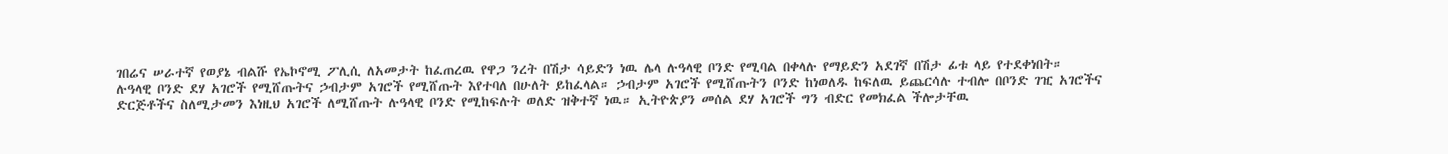ገበሬና ሠራተኛ የወያኔ ብልሹ የኤኮኖሚ ፖሊሲ ለአመታት ከፈጠረዉ የዋጋ ንረት በሽታ ሳይድን ነዉ ሌላ ሉዓላዊ ቦንድ የሚባል በቀላሉ የማይድን አደገኛ በሽታ ፊቱ ላይ የተደቀነበት።
ሉዓላዊ ቦንድ ደሃ አገሮች የሚሸጡትና ኃብታም አገሮች የሚሸጡት እየተባለ በሁለት ይከፈላል። ኃብታም አገሮች የሚሸጡትን ቦንድ ከነወለዱ ከፍለዉ ይጨርሳሉ ተብሎ በቦንድ ገዢ አገሮችና ድርጅቶችና ስለሚታመን እነዚህ አገሮች ለሚሸጡት ሉዓላዊ ቦንድ የሚከፍሉት ወለድ ዝቅተኛ ነዉ። ኢትዮጵያን መሰል ደሃ አገሮች ግን ብድር የመክፈል ችሎታቸዉ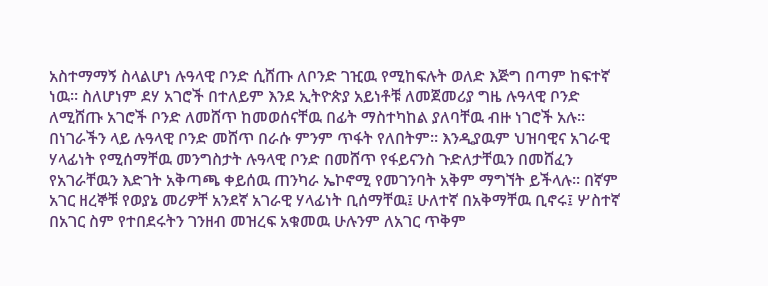አስተማማኝ ስላልሆነ ሉዓላዊ ቦንድ ሲሸጡ ለቦንድ ገዢዉ የሚከፍሉት ወለድ እጅግ በጣም ከፍተኛ ነዉ። ስለሆነም ደሃ አገሮች በተለይም እንደ ኢትዮጵያ አይነቶቹ ለመጀመሪያ ግዜ ሉዓላዊ ቦንድ ለሚሸጡ አገሮች ቦንድ ለመሸጥ ከመወሰናቸዉ በፊት ማስተካከል ያለባቸዉ ብዙ ነገሮች አሉ። በነገራችን ላይ ሉዓላዊ ቦንድ መሸጥ በራሱ ምንም ጥፋት የለበትም። እንዲያዉም ህዝባዊና አገራዊ ሃላፊነት የሚሰማቸዉ መንግስታት ሉዓላዊ ቦንድ በመሸጥ የፋይናንስ ጉድለታቸዉን በመሸፈን የአገራቸዉን እድገት አቅጣጫ ቀይሰዉ ጠንካራ ኤኮኖሚ የመገንባት አቅም ማግኘት ይችላሉ። በኛም አገር ዘረኞቹ የወያኔ መሪዎቸ አንደኛ አገራዊ ሃላፊነት ቢሰማቸዉ፤ ሁለተኛ በአቅማቸዉ ቢኖሩ፤ ሦስተኛ በአገር ስም የተበደሩትን ገንዘብ መዝረፍ አቁመዉ ሁሉንም ለአገር ጥቅም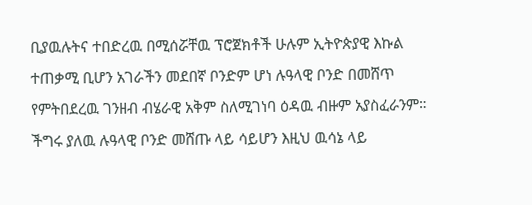ቢያዉሉትና ተበድረዉ በሚሰሯቸዉ ፕሮጀክቶች ሁሉም ኢትዮጵያዊ እኩል ተጠቃሚ ቢሆን አገራችን መደበኛ ቦንድም ሆነ ሉዓላዊ ቦንድ በመሸጥ የምትበደረዉ ገንዘብ ብሄራዊ አቅም ስለሚገነባ ዕዳዉ ብዙም አያስፈራንም። ችግሩ ያለዉ ሉዓላዊ ቦንድ መሸጡ ላይ ሳይሆን እዚህ ዉሳኔ ላይ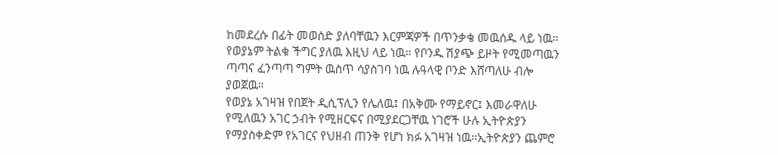ከመደረሱ በፊት መወሰድ ያለባቸዉን እርምጃዎች በጥንቃቄ መዉሰዱ ላይ ነዉ። የወያኔም ትልቁ ችግር ያለዉ እዚህ ላይ ነዉ። የቦንዱ ሽያጭ ይዞት የሚመጣዉን ጣጣና ፈንጣጣ ግምት ዉስጥ ሳያስገባ ነዉ ሉዓላዊ ቦንድ እሸጣለሁ ብሎ ያወጀዉ።
የወያኔ አገዛዝ የበጀት ዲሲፕሊን የሌለዉ፤ በአቅሙ የማይኖር፤ እመራዋለሁ የሚለዉን አገር ኃብት የሚዘርፍና በሚያደርጋቸዉ ነገሮች ሁሉ ኢትዮጵያን የማያስቀድም የአገርና የህዘብ ጠንቅ የሆነ ክፉ አገዛዝ ነዉ።ኢትዮጵያን ጨምሮ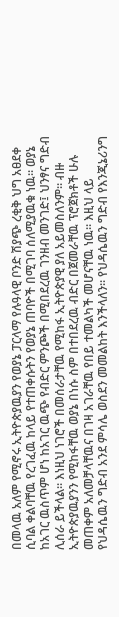በመላዉ አለም የሚኖሩ ኢትዮጵያዉያን የወያኔ ፓርላማ የሉዓላዊ ቦንድ ሽያጭ ረቂቅ ህግ አፀደቀ ሲባል ቀልባቸዉ የረገፈዉ ከላይ የተጠቀሱትን የወያኔ ጠባዮች በሚገባ ሰለሚያዉቁ ነዉ። ወያኔ ከአገር ዉስጥም ሆነ ከአገር ዉጭ የብድር ምንጮች በሚበደረዉ ገንዘብ መንገድ፤ ህንፃና ግድብ ሊሰራ ይችላል። እነዚህ ነገሮች በመሰራታቸዉ የሚከፋ ኢትዮጵያዊ ያለ አይመስለንም። ብዙ ኢትዮጵያዉያንን የሚከፋቸዉ ወያኔ በነሱ ስም በተበደረዉ ብድር በጀመራቸዉ ፕሮጀክቶች ሁሉ መጠቀም አለመቻላቸዉና በገዛ አገራቸዉ የበይ ተመልካች መሆናቸዉ ነዉ። እዚህ ላይ የህዳሴዉን ግድብ አንደ ምሳሌ ወስደን መመልከት እንችላለን። የህዳሴዉን ግድብ የእንጂኔሪንግ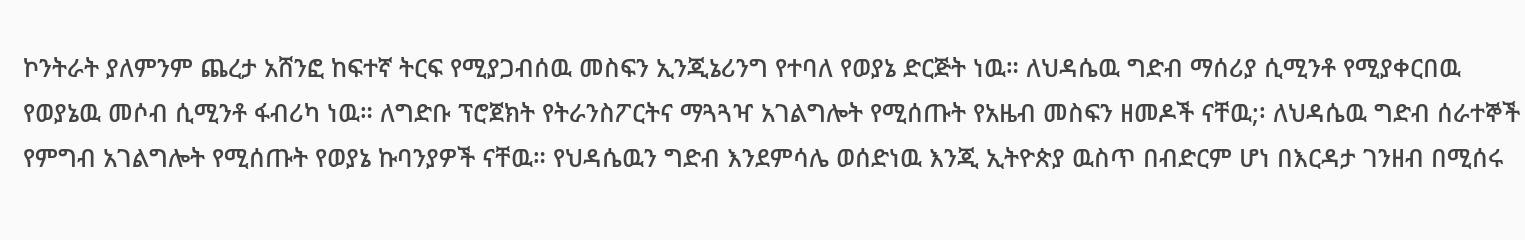ኮንትራት ያለምንም ጨረታ አሸንፎ ከፍተኛ ትርፍ የሚያጋብሰዉ መስፍን ኢንጂኔሪንግ የተባለ የወያኔ ድርጅት ነዉ። ለህዳሴዉ ግድብ ማሰሪያ ሲሚንቶ የሚያቀርበዉ የወያኔዉ መሶብ ሲሚንቶ ፋብሪካ ነዉ። ለግድቡ ፕሮጀክት የትራንስፖርትና ማጓጓዣ አገልግሎት የሚሰጡት የአዜብ መስፍን ዘመዶች ናቸዉ;፡ ለህዳሴዉ ግድብ ሰራተኞች የምግብ አገልግሎት የሚሰጡት የወያኔ ኩባንያዎች ናቸዉ። የህዳሴዉን ግድብ እንደምሳሌ ወሰድነዉ እንጂ ኢትዮጵያ ዉስጥ በብድርም ሆነ በእርዳታ ገንዘብ በሚሰሩ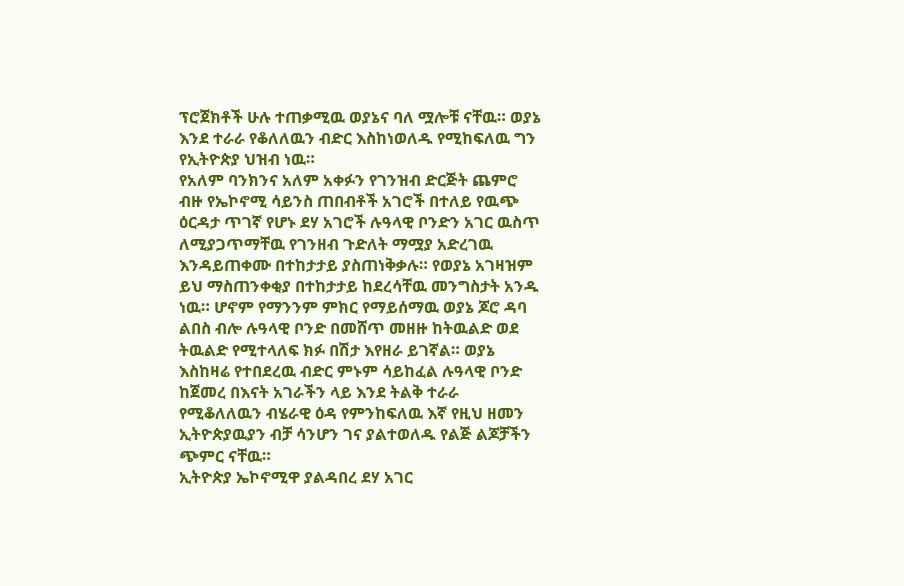ፕሮጀክቶች ሁሉ ተጠቃሚዉ ወያኔና ባለ ሟሎቹ ናቸዉ። ወያኔ እንደ ተራራ የቆለለዉን ብድር እስከነወለዱ የሚከፍለዉ ግን የኢትዮጵያ ህዝብ ነዉ።
የአለም ባንክንና አለም አቀፉን የገንዝብ ድርጅት ጨምሮ ብዙ የኤኮኖሚ ሳይንስ ጠበብቶች አገሮች በተለይ የዉጭ ዕርዳታ ጥገኛ የሆኑ ደሃ አገሮች ሉዓላዊ ቦንድን አገር ዉስጥ ለሚያጋጥማቸዉ የገንዘብ ጉድለት ማሟያ አድረገዉ እንዳይጠቀሙ በተከታታይ ያስጠነቅቃሉ። የወያኔ አገዛዝም ይህ ማስጠንቀቂያ በተከታታይ ከደረሳቸዉ መንግስታት አንዱ ነዉ። ሆኖም የማንንም ምክር የማይሰማዉ ወያኔ ጆሮ ዳባ ልበስ ብሎ ሉዓላዊ ቦንድ በመሸጥ መዘዙ ከትዉልድ ወደ ትዉልድ የሚተላለፍ ክፉ በሽታ እየዘራ ይገኛል። ወያኔ እስከዛሬ የተበደረዉ ብድር ምኑም ሳይከፈል ሉዓላዊ ቦንድ ከጀመረ በእናት አገራችን ላይ እንደ ትልቅ ተራራ የሚቆለለዉን ብሄራዊ ዕዳ የምንከፍለዉ እኛ የዚህ ዘመን ኢትዮጵያዉያን ብቻ ሳንሆን ገና ያልተወለዱ የልጅ ልጆቻችን ጭምር ናቸዉ።
ኢትዮጵያ ኤኮኖሚዋ ያልዳበረ ደሃ አገር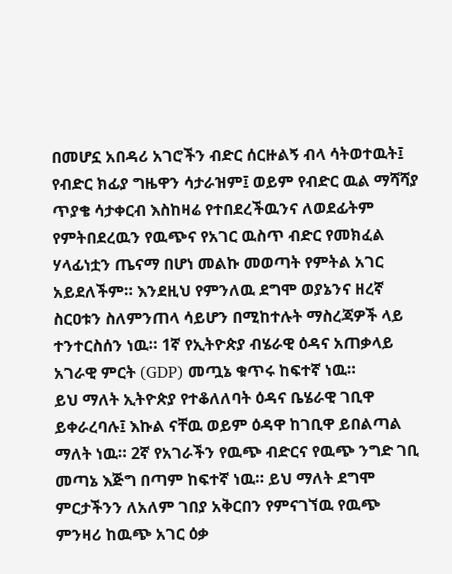በመሆኗ አበዳሪ አገሮችን ብድር ሰርዙልኝ ብላ ሳትወተዉት፤ የብድር ክፊያ ግዜዋን ሳታራዝም፤ ወይም የብድር ዉል ማሻሻያ ጥያቄ ሳታቀርብ እስከዛሬ የተበደረችዉንና ለወደፊትም የምትበደረዉን የዉጭና የአገር ዉስጥ ብድር የመክፈል ሃላፊነቷን ጤናማ በሆነ መልኩ መወጣት የምትል አገር አይደለችም። እንደዚህ የምንለዉ ደግሞ ወያኔንና ዘረኛ ስርዐቱን ስለምንጠላ ሳይሆን በሚከተሉት ማስረጃዎች ላይ ተንተርስሰን ነዉ። 1ኛ የኢትዮጵያ ብሄራዊ ዕዳና አጠቃላይ አገራዊ ምርት (GDP) መጧኔ ቁጥሩ ከፍተኛ ነዉ።
ይህ ማለት ኢትዮጵያ የተቆለለባት ዕዳና ቤሄራዊ ገቢዋ ይቀራረባሉ፤ እኩል ናቸዉ ወይም ዕዳዋ ከገቢዋ ይበልጣል ማለት ነዉ። 2ኛ የአገራችን የዉጭ ብድርና የዉጭ ንግድ ገቢ መጣኔ እጅግ በጣም ከፍተኛ ነዉ። ይህ ማለት ደግሞ ምርታችንን ለአለም ገበያ አቅርበን የምናገኘዉ የዉጭ ምንዛሪ ከዉጭ አገር ዕቃ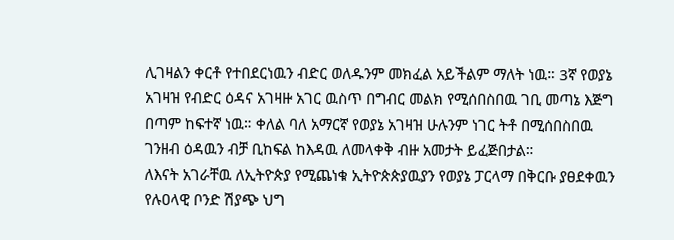ሊገዛልን ቀርቶ የተበደርነዉን ብድር ወለዱንም መክፈል አይችልም ማለት ነዉ። 3ኛ የወያኔ አገዛዝ የብድር ዕዳና አገዛዙ አገር ዉስጥ በግብር መልክ የሚሰበስበዉ ገቢ መጣኔ እጅግ በጣም ከፍተኛ ነዉ። ቀለል ባለ አማርኛ የወያኔ አገዛዝ ሁሉንም ነገር ትቶ በሚሰበስበዉ ገንዘብ ዕዳዉን ብቻ ቢከፍል ከእዳዉ ለመላቀቅ ብዙ አመታት ይፈጅበታል።
ለእናት አገራቸዉ ለኢትዮጵያ የሚጨነቁ ኢትዮጵጵያዉያን የወያኔ ፓርላማ በቅርቡ ያፀደቀዉን የሉዐላዊ ቦንድ ሽያጭ ህግ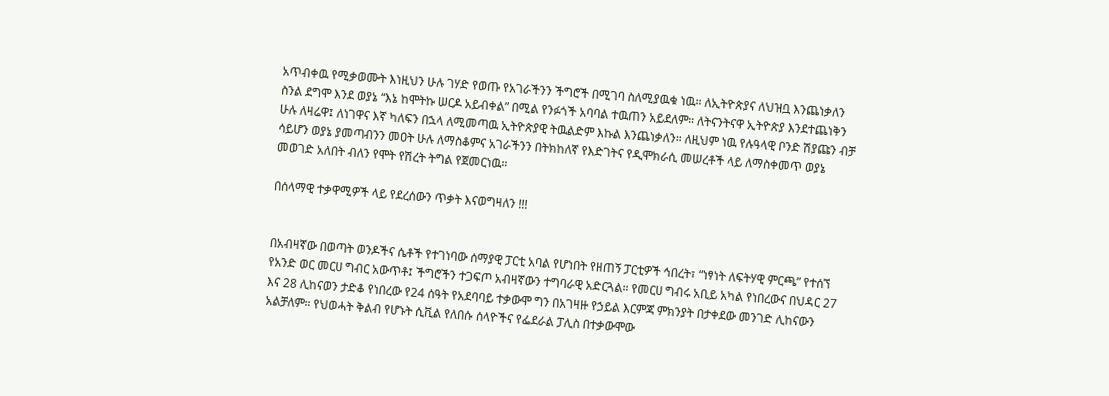አጥብቀዉ የሚቃወሙት እነዚህን ሁሉ ገሃድ የወጡ የአገራችንን ችግሮች በሚገባ ስለሚያዉቁ ነዉ። ለኢትዮጵያና ለህዝቧ እንጨነቃለን ስንል ደግሞ እንደ ወያኔ “እኔ ከሞትኩ ሠርዶ አይብቀል” በሚል የንፉጎች አባባል ተዉጠን አይደለም። ለትናንትናዋ ኢትዮጵያ እንደተጨነቅን ሁሉ ለዛሬዋ፤ ለነገዋና እኛ ካለፍን በኋላ ለሚመጣዉ ኢትዮጵያዊ ትዉልድም እኩል እንጨነቃለን። ለዚህም ነዉ የሉዓላዊ ቦንድ ሽያጩን ብቻ ሳይሆን ወያኔ ያመጣብንን መዐት ሁሉ ለማስቆምና አገራችንን በትክከለኛ የእድገትና የዲሞክራሲ መሠረቶች ላይ ለማስቀመጥ ወያኔ መወገድ አለበት ብለን የሞት የሽረት ትግል የጀመርነዉ።

በሰላማዊ ተቃዋሚዎች ላይ የደረሰውን ጥቃት እናወግዛለን !!!


በአብዛኛው በወጣት ወንዶችና ሴቶች የተገነባው ሰማያዊ ፓርቲ አባል የሆነበት የዘጠኝ ፓርቲዎች ኅበረት፣ “ነፃነት ለፍትሃዊ ምርጫ” የተሰኘ የአንድ ወር መርሀ ግብር አውጥቶ፤ ችግሮችን ተጋፍጦ አብዛኛውን ተግባራዊ አድርጓል። የመርሀ ግብሩ አቢይ አካል የነበረውና በህዳር 27 እና 28 ሊከናወን ታድቆ የነበረው የ24 ሰዓት የአደባባይ ተቃውሞ ግን በአገዛዙ የኃይል እርምጃ ምክንያት በታቀደው መንገድ ሊከናውን አልቻለም። የህወሓት ቅልብ የሆኑት ሲቪል የለበሱ ሰላዮችና የፌደራል ፓሊስ በተቃውሞው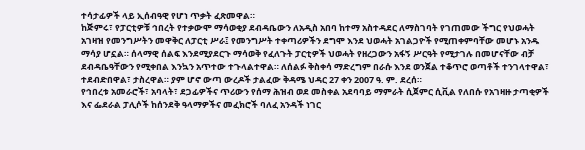ተሳታፊዎች ላይ ኢሰብዓዊ የሆነ ጥቃት ፈጽመዋል።
ከጅምሩ፣ የፓርቲዎቹ ኅበረት የተቃውሞ ማሳወቂያ ደብዳቤውን ለአዲስ አበባ ከተማ አስተዳደር ለማስገባት የገጠመው ችግር የህወሓት አገዛዝ የመንግሥትን መዋቅር ለፓርቲ ሥራ፤ የመንግሥት ተቀጣሪዎችን ደግሞ እንደ ህወሓት አገልጋዮች የሚጠቀምባቸው መሆኑ አንዱ ማሳያ ሆኗል። ሰላማዊ ሰልፍ እንደሚያደርጉ ማሳወቅ የፈለጉት ፓርቲዎች ህወሓት የዘረጋውን አፋኝ ሥርዓት የሚታገሉ በመሆናቸው ብቻ ደብዳቤዓቸውን የሚቀበል እንኳን አጥተው ተጉላልተዋል። ለሰልፉ ቅስቀሳ ማድረግም በራሱ እንደ ወንጀል ተቆጥሮ ወጣቶች ተንገላተዋል፣ ተደብድበዋል፣ ታስረዋል። ያም ሆኖ ውጣ ውረዶች ታልፈው ቅዳሜ ህዳር 27 ቀን 2007 ዓ. ም. ደረሰ።
የኅበረቱ አመራሮች፣ አባላት፣ ደጋፊዎችና ጥሪውን የሰማ ሕዝብ ወደ መስቀል አደባባይ ማምራት ሲጀምር ሲቪል የለበሱ የአገዛዙ ታጣቂዎች እና ፌደራል ፓሊሶች ከሰንደቅ ዓላማዎችና መፈክሮች ባለፈ አንዳች ነገር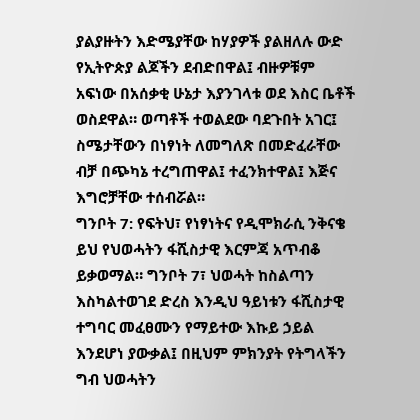ያልያዙትን እድሜያቸው ከሃያዎች ያልዘለሉ ውድ የኢትዮጵያ ልጆችን ደብድበዋል፤ ብዙዎቹም አፍነው በአሰቃቂ ሁኔታ እያንገላቱ ወደ እስር ቤቶች ወስደዋል። ወጣቶች ተወልደው ባደጉበት አገር፤ ስሜታቸውን በነፃነት ለመግለጽ በመድፈራቸው ብቻ በጭካኔ ተረግጠዋል፤ ተፈንክተዋል፤ እጅና እግሮቻቸው ተሰብሯል።
ግንቦት 7: የፍትህ፣ የነፃነትና የዲሞክራሲ ንቅናቄ ይህ የህወሓትን ፋሺስታዊ እርምጃ አጥብቆ ይቃወማል። ግንቦት 7፣ ህወሓት ከስልጣን እስካልተወገደ ድረስ እንዲህ ዓይነቱን ፋሺስታዊ ተግባር መፈፀሙን የማይተው እኩይ ኃይል እንደሆነ ያውቃል፤ በዚህም ምክንያት የትግላችን ግብ ህወሓትን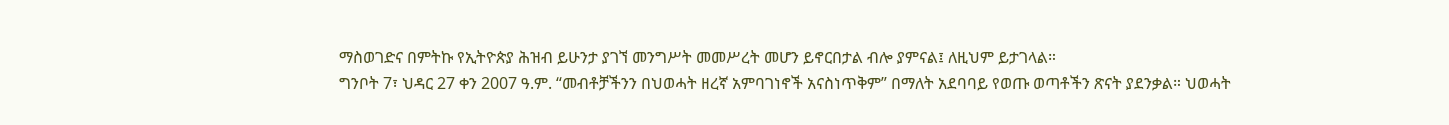ማስወገድና በምትኩ የኢትዮጵያ ሕዝብ ይሁንታ ያገኘ መንግሥት መመሥረት መሆን ይኖርበታል ብሎ ያምናል፤ ለዚህም ይታገላል።
ግንቦት 7፣ ህዳር 27 ቀን 2007 ዓ.ም. “መብቶቻችንን በህወሓት ዘረኛ አምባገነኖች አናስነጥቅም” በማለት አደባባይ የወጡ ወጣቶችን ጽናት ያደንቃል። ህወሓት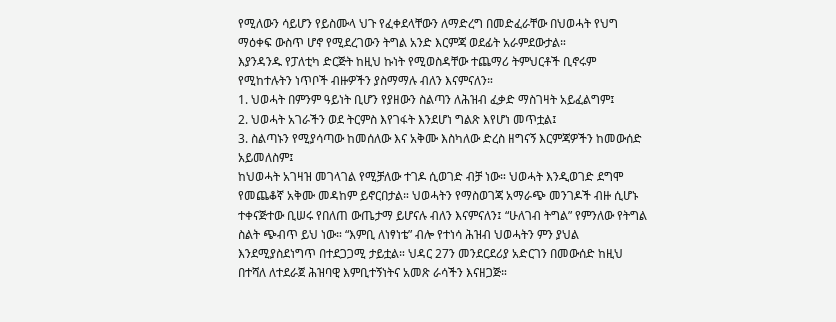የሚለውን ሳይሆን የይስሙላ ህጉ የፈቀደላቸውን ለማድረግ በመድፈራቸው በህወሓት የህግ ማዕቀፍ ውስጥ ሆኖ የሚደረገውን ትግል አንድ እርምጃ ወደፊት አራምደውታል።
እያንዳንዱ የፓለቲካ ድርጅት ከዚህ ኩነት የሚወስዳቸው ተጨማሪ ትምህርቶች ቢኖሩም የሚከተሉትን ነጥቦች ብዙዎችን ያስማማሉ ብለን እናምናለን።
1. ህወሓት በምንም ዓይነት ቢሆን የያዘውን ስልጣን ለሕዝብ ፈቃድ ማስገዛት አይፈልግም፤
2. ህወሓት አገራችን ወደ ትርምስ እየገፋት እንደሆነ ግልጽ እየሆነ መጥቷል፤
3. ስልጣኑን የሚያሳጣው ከመሰለው እና አቅሙ እስካለው ድረስ ዘግናኝ እርምጃዎችን ከመውሰድ አይመለስም፤
ከህወሓት አገዛዝ መገላገል የሚቻለው ተገዶ ሲወገድ ብቻ ነው። ህወሓት እንዲወገድ ደግሞ የመጨቆኛ አቅሙ መዳከም ይኖርበታል። ህወሓትን የማስወገጃ አማራጭ መንገዶች ብዙ ሲሆኑ ተቀናጅተው ቢሠሩ የበለጠ ውጤታማ ይሆናሉ ብለን እናምናለን፤ “ሁለገብ ትግል” የምንለው የትግል ስልት ጭብጥ ይህ ነው። “እምቢ ለነፃነቴ” ብሎ የተነሳ ሕዝብ ህወሓትን ምን ያህል እንደሚያስደነግጥ በተደጋጋሚ ታይቷል። ህዳር 27ን መንደርደሪያ አድርገን በመውሰድ ከዚህ በተሻለ ለተደራጀ ሕዝባዊ እምቢተኝነትና አመጽ ራሳችን እናዘጋጅ።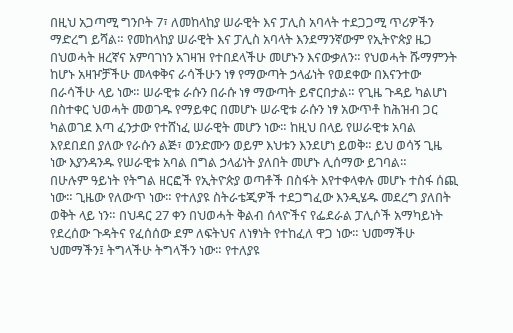በዚህ አጋጣሚ ግንቦት 7፣ ለመከላከያ ሠራዊት እና ፓሊስ አባላት ተደጋጋሚ ጥሪዎችን ማድረግ ይሻል። የመከላከያ ሠራዊት እና ፓሊስ አባላት እንደማንኛውም የኢትዮጵያ ዜጋ በህወሓት ዘረኛና አምባገነን አገዛዝ የተበደላችሁ መሆኑን እናውቃለን። የህወሓት ሹማምንት ከሆኑ አዛዦቻችሁ መላቀቅና ራሳችሁን ነፃ የማውጣት ኃላፊነት የወደቀው በእናንተው በራሳችሁ ላይ ነው። ሠራዊቱ ራሱን በራሱ ነፃ ማውጣት ይኖርበታል። የጊዜ ጉዳይ ካልሆነ በስተቀር ህወሓት መወገዱ የማይቀር በመሆኑ ሠራዊቱ ራሱን ነፃ አውጥቶ ከሕዝብ ጋር ካልወገደ እጣ ፈንታው የተሸነፈ ሠራዊት መሆን ነው። ከዚህ በላይ የሠራዊቱ አባል እየደበደበ ያለው የራሱን ልጅ፣ ወንድሙን ወይም እህቱን እንደሆነ ይወቅ። ይህ ወሳኝ ጊዜ ነው እያንዳንዱ የሠራዊቱ አባል በግል ኃላፊነት ያለበት መሆኑ ሊሰማው ይገባል።
በሁሉም ዓይነት የትግል ዘርፎች የኢትዮጵያ ወጣቶች በስፋት እየተቀላቀሉ መሆኑ ተስፋ ሰጪ ነው። ጊዜው የለውጥ ነው። የተለያዩ ስትራቴጂዎች ተደጋግፈው እንዲሄዱ መደረግ ያለበት ወቅት ላይ ነን። በህዳር 27 ቀን በህወሓት ቅልብ ሰላዮችና የፌደራል ፓሊሶች አማካይነት የደረሰው ጉዳትና የፈሰሰው ደም ለፍትህና ለነፃነት የተከፈለ ዋጋ ነው። ህመማችሁ ህመማችን፤ ትግላችሁ ትግላችን ነው። የተለያዩ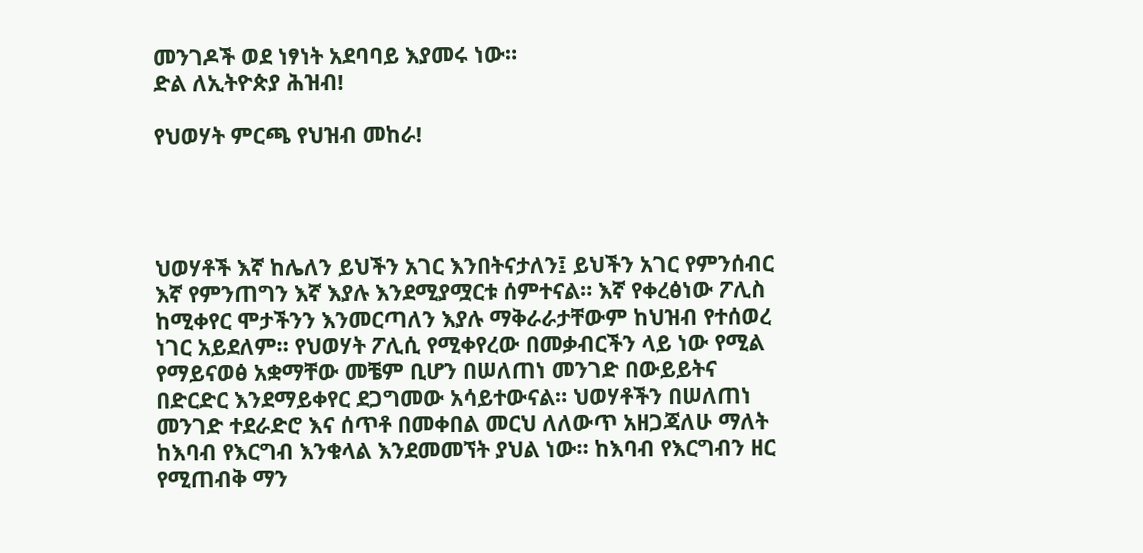መንገዶች ወደ ነፃነት አደባባይ እያመሩ ነው።
ድል ለኢትዮጵያ ሕዝብ!

የህወሃት ምርጫ የህዝብ መከራ!




ህወሃቶች እኛ ከሌለን ይህችን አገር እንበትናታለን፤ ይህችን አገር የምንሰብር እኛ የምንጠግን እኛ እያሉ እንደሚያሟርቱ ሰምተናል። እኛ የቀረፅነው ፖሊስ ከሚቀየር ሞታችንን እንመርጣለን እያሉ ማቅራራታቸውም ከህዝብ የተሰወረ ነገር አይደለም። የህወሃት ፖሊሲ የሚቀየረው በመቃብርችን ላይ ነው የሚል የማይናወፅ አቋማቸው መቼም ቢሆን በሠለጠነ መንገድ በውይይትና በድርድር እንደማይቀየር ደጋግመው አሳይተውናል። ህወሃቶችን በሠለጠነ መንገድ ተደራድሮ እና ሰጥቶ በመቀበል መርህ ለለውጥ አዘጋጃለሁ ማለት ከእባብ የእርግብ እንቁላል እንደመመኘት ያህል ነው። ከእባብ የእርግብን ዘር የሚጠብቅ ማን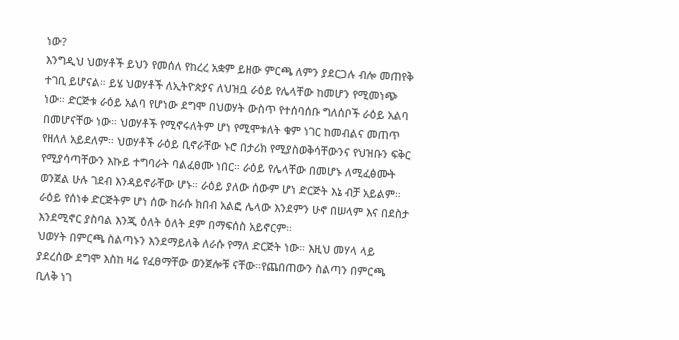ነው?
እንግዲህ ህወሃቶች ይህን የመሰለ የከረረ አቋም ይዘው ምርጫ ለምን ያደርጋሉ ብሎ መጠየቅ ተገቢ ይሆናል። ይሄ ህወሃቶች ለኢትዮጵያና ለህዝቧ ራዕይ የሌላቸው ከመሆን የሚመነጭ ነው። ድርጅቱ ራዕይ አልባ የሆነው ደግሞ በህወሃት ውስጥ የተሰባሰቡ ግለሰቦች ራዕይ አልባ በመሆናቸው ነው። ህወሃቶች የሚኖሩለትም ሆነ የሚሞቱለት ቁም ነገር ከመብልና መጠጥ የዘለለ አይደለም። ህወሃቶች ራዕይ ቢኖራቸው ኑሮ በታሪክ የሚያስወቅሳቸውንና የህዝቡን ፍቅር የሚያሳጣቸውን እኩይ ተግባራት ባልፈፀሙ ነበር። ራዕይ የሌላቸው በመሆኑ ለሚፈፅሙት ወንጀል ሁሉ ገደብ እንዳይኖራቸው ሆኑ። ራዕይ ያለው ሰውም ሆነ ድርጅት እኔ ብቻ አይልም። ራዕይ የሰነቀ ድርጅትም ሆነ ሰው ከራሱ ክበብ አልፎ ሌላው እንደምን ሁኖ በሠላም እና በደስታ እንደሚኖር ያስባል እንጂ ዕለት ዕለት ደም በማፍሰስ አይኖርም።
ህወሃት በምርጫ ስልጣኑን እንደማይለቅ ለራሱ የማለ ድርጅት ነው። እዚህ መሃላ ላይ ያደረሰው ደግሞ እስከ ዛሬ የፈፀማቸው ወንጀሎቹ ናቸው።የጨበጠውን ስልጣን በምርጫ ቢለቅ ነገ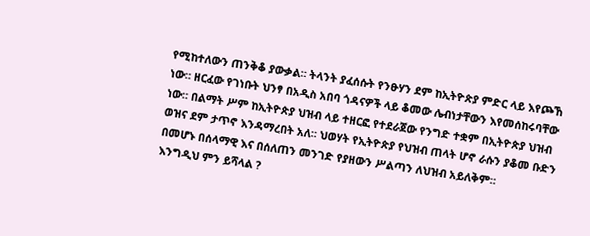የሚከተለውን ጠንቅቆ ያውቃል። ትላንት ያፈሰሱት የንፁሃን ደም ከኢትዮጵያ ምድር ላይ እየጮኸ ነው። ዘርፈው የገነቡት ህንፃ በአዲስ አበባ ጎዳናዎች ላይ ቆመው ሌብነታቸውን እየመሰከሩባቸው ነው። በልማት ሥም ከኢትዮጵያ ህዝብ ላይ ተዘርፎ የተደራጀው የንግድ ተቋም በኢትዮጵያ ህዝብ ወዝና ደም ታጥኖ እንዳማረበት አለ። ህወሃት የኢትዮጵያ የህዝብ ጠላት ሆኖ ራሱን ያቆመ ቡድን በመሆኑ በሰላማዊ እና በሰለጠን መንገድ የያዘውን ሥልጣን ለህዝብ አይለቅም።
እንግዲህ ምን ይሻላል ?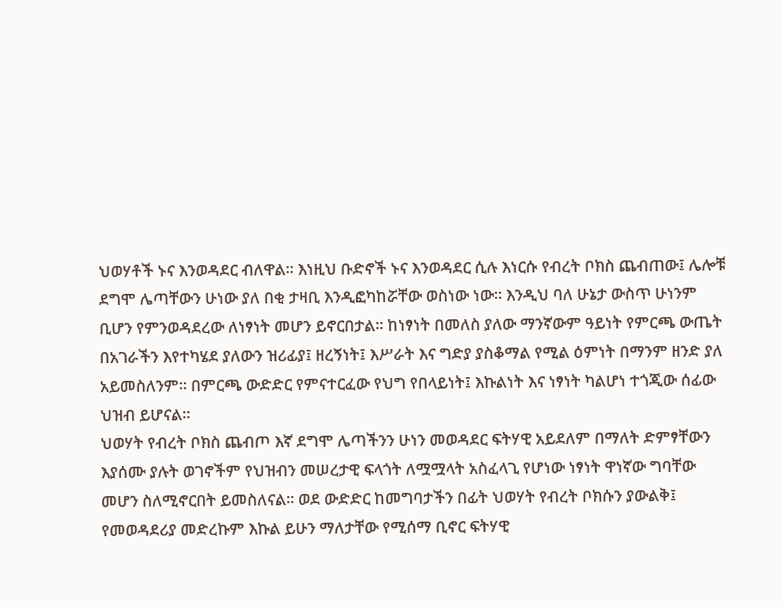ህወሃቶች ኑና እንወዳደር ብለዋል። እነዚህ ቡድኖች ኑና እንወዳደር ሲሉ እነርሱ የብረት ቦክስ ጨብጠው፤ ሌሎቹ ደግሞ ሌጣቸውን ሁነው ያለ በቂ ታዛቢ እንዲፎካከሯቸው ወስነው ነው። እንዲህ ባለ ሁኔታ ውስጥ ሁነንም ቢሆን የምንወዳደረው ለነፃነት መሆን ይኖርበታል። ከነፃነት በመለስ ያለው ማንኛውም ዓይነት የምርጫ ውጤት በአገራችን እየተካሄደ ያለውን ዝሪፊያ፤ ዘረኝነት፤ እሥራት እና ግድያ ያስቆማል የሚል ዕምነት በማንም ዘንድ ያለ አይመስለንም። በምርጫ ውድድር የምናተርፈው የህግ የበላይነት፤ እኩልነት እና ነፃነት ካልሆነ ተጎጂው ሰፊው ህዝብ ይሆናል።
ህወሃት የብረት ቦክስ ጨብጦ እኛ ደግሞ ሌጣችንን ሁነን መወዳደር ፍትሃዊ አይደለም በማለት ድምፃቸውን እያሰሙ ያሉት ወገኖችም የህዝብን መሠረታዊ ፍላጎት ለሟሟላት አስፈላጊ የሆነው ነፃነት ዋነኛው ግባቸው መሆን ስለሚኖርበት ይመስለናል። ወደ ውድድር ከመግባታችን በፊት ህወሃት የብረት ቦክሱን ያውልቅ፤ የመወዳደሪያ መድረኩም እኩል ይሁን ማለታቸው የሚሰማ ቢኖር ፍትሃዊ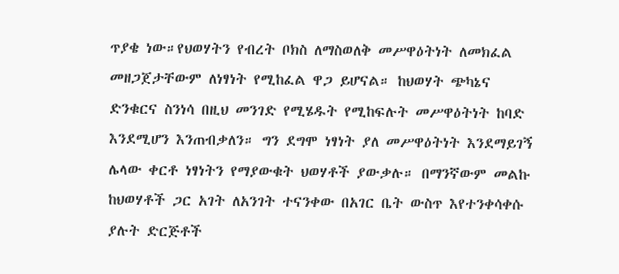ጥያቄ ነው።የህወሃትን የብረት ቦክስ ለማስወለቅ መሥዋዕትነት ለመክፈል መዘጋጀታቸውም ለነፃነት የሚከፈል ዋጋ ይሆናል። ከህወሃት ጭካኔና ድንቁርና ስንነሳ በዚህ መንገድ የሚሄዱት የሚከፍሉት መሥዋዕትነት ከባድ እንደሚሆን እንጠብቃለን። ግን ደግሞ ነፃነት ያለ መሥዋዕትነት እንደማይገኝ ሌላው ቀርቶ ነፃነትን የማያውቁት ህወሃቶች ያውቃሉ። በማንኛውም መልኩ ከህወሃቶች ጋር አገት ለአንገት ተናንቀው በአገር ቤት ውስጥ እየተንቀሳቀሱ ያሉት ድርጅቶች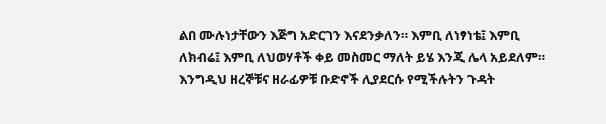ልበ ሙሉነታቸውን እጅግ አድርገን እናደንቃለን። እምቢ ለነፃነቴ፤ እምቢ ለክብሬ፤ እምቢ ለህወሃቶች ቀይ መስመር ማለት ይሄ እንጂ ሌላ አይደለም። እንግዲህ ዘረኞቹና ዘራፊዎቹ ቡድኖች ሊያደርሱ የሚችሉትን ጉዳት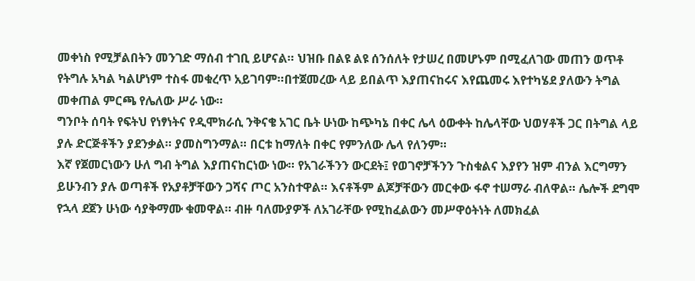መቀነስ የሚቻልበትን መንገድ ማሰብ ተገቢ ይሆናል። ህዝቡ በልዩ ልዩ ሰንሰለት የታሠረ በመሆኑም በሚፈለገው መጠን ወጥቶ የትግሉ አካል ካልሆነም ተስፋ መቁረጥ አይገባም።በተጀመረው ላይ ይበልጥ እያጠናከሩና እየጨመሩ እየተካሄደ ያለውን ትግል መቀጠል ምርጫ የሌለው ሥራ ነው።
ግንቦት ሰባት የፍትህ የነፃነትና የዲሞክራሲ ንቅናቄ አገር ቤት ሁነው ከጭካኔ በቀር ሌላ ዕውቀት ከሌላቸው ህወሃቶች ጋር በትግል ላይ ያሉ ድርጅቶችን ያደንቃል። ያመስግንማል። በርቱ ከማለት በቀር የምንለው ሌላ የለንም።
እኛ የጀመርነውን ሁለ ግብ ትግል እያጠናከርነው ነው። የአገራችንን ውርደት፤ የወገኖቻችንን ጉስቁልና እያየን ዝም ብንል እርግማን ይሁንብን ያሉ ወጣቶች የአያቶቻቸውን ጋሻና ጦር አንስተዋል። እናቶችም ልጆቻቸውን መርቀው ፋኖ ተሠማራ ብለዋል። ሌሎች ደግሞ የኋላ ደጀን ሁነው ሳያቅማሙ ቁመዋል። ብዙ ባለሙያዎች ለአገራቸው የሚከፈልውን መሥዋዕትነት ለመክፈል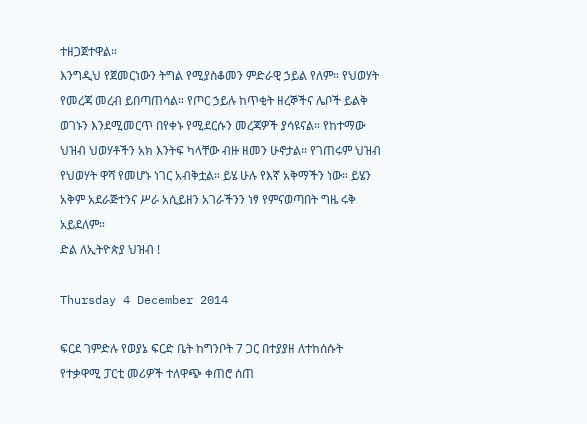ተዘጋጀተዋል።
እንግዲህ የጀመርነውን ትግል የሚያስቆመን ምድራዊ ኃይል የለም። የህወሃት የመረጃ መረብ ይበጣጠሳል። የጦር ኃይሉ ከጥቂት ዘረኞችና ሌቦች ይልቅ ወገኑን እንደሚመርጥ በየቀኑ የሚደርሱን መረጃዎች ያሳዩናል። የከተማው ህዝብ ህወሃቶችን አክ እንትፍ ካላቸው ብዙ ዘመን ሁኖታል። የገጠሩም ህዝብ የህወሃት ዋሻ የመሆኑ ነገር አብቅቷል። ይሄ ሁሉ የእኛ አቅማችን ነው። ይሄን አቅም አደራጅተንና ሥራ አሲይዘን አገራችንን ነፃ የምናወጣበት ግዜ ሩቅ አይደለም።
ድል ለኢትዮጵያ ህዝብ !

Thursday 4 December 2014

ፍርደ ገምድሉ የወያኔ ፍርድ ቤት ከግንቦት 7 ጋር በተያያዘ ለተከሰሱት የተቃዋሚ ፓርቲ መሪዎች ተለዋጭ ቀጠሮ ሰጠ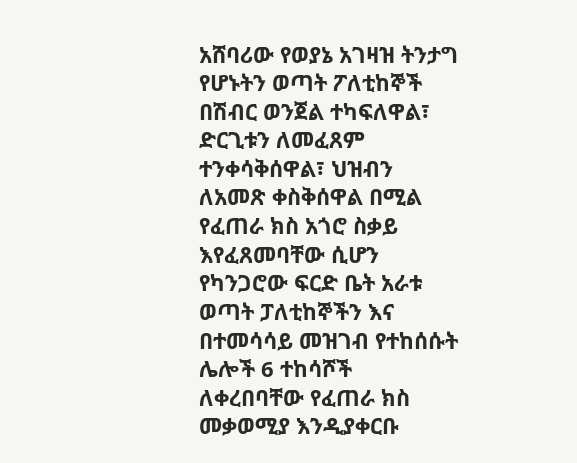አሸባሪው የወያኔ አገዛዝ ትንታግ የሆኑትን ወጣት ፖለቲከኞች በሽብር ወንጀል ተካፍለዋል፣ ድርጊቱን ለመፈጸም ተንቀሳቅሰዋል፣ ህዝብን ለአመጽ ቀስቅሰዋል በሚል የፈጠራ ክስ አጎሮ ስቃይ እየፈጸመባቸው ሲሆን የካንጋሮው ፍርድ ቤት አራቱ ወጣት ፓለቲከኞችን እና በተመሳሳይ መዝገብ የተከሰሱት ሌሎች 6 ተከሳሾች ለቀረበባቸው የፈጠራ ክስ መቃወሚያ እንዲያቀርቡ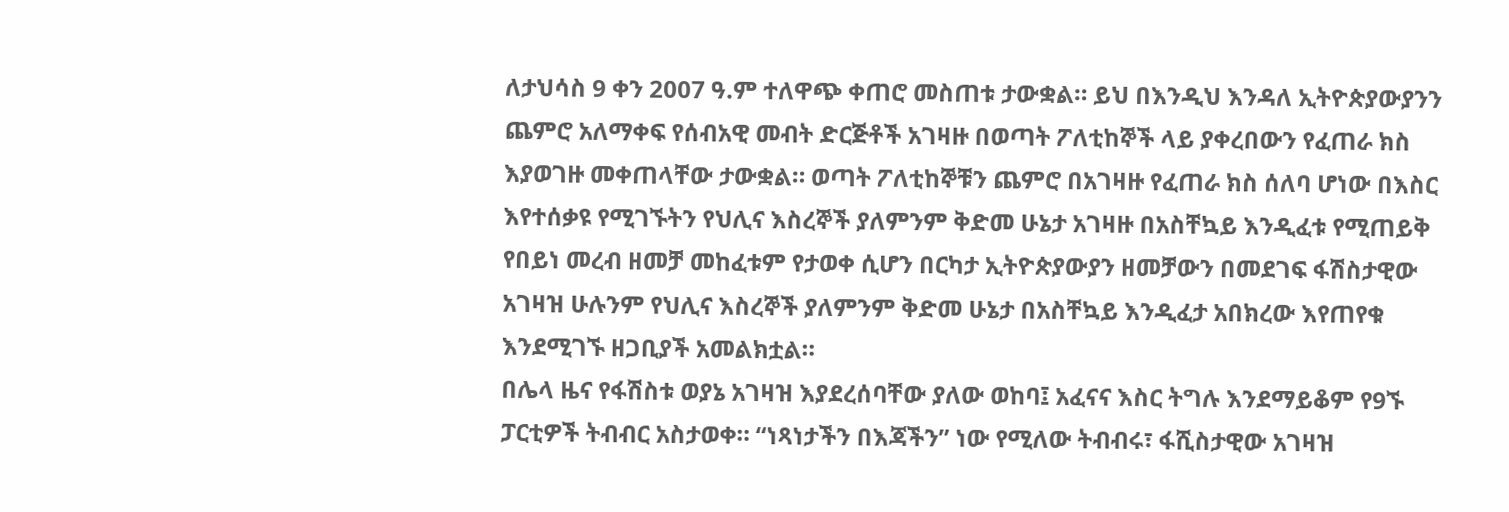ለታህሳስ 9 ቀን 2007 ዓ.ም ተለዋጭ ቀጠሮ መስጠቱ ታውቋል። ይህ በእንዲህ እንዳለ ኢትዮጵያውያንን ጨምሮ አለማቀፍ የሰብአዊ መብት ድርጅቶች አገዛዙ በወጣት ፖለቲከኞች ላይ ያቀረበውን የፈጠራ ክስ እያወገዙ መቀጠላቸው ታውቋል። ወጣት ፖለቲከኞቹን ጨምሮ በአገዛዙ የፈጠራ ክስ ሰለባ ሆነው በእስር እየተሰቃዩ የሚገኙትን የህሊና እስረኞች ያለምንም ቅድመ ሁኔታ አገዛዙ በአስቸኳይ እንዲፈቱ የሚጠይቅ የበይነ መረብ ዘመቻ መከፈቱም የታወቀ ሲሆን በርካታ ኢትዮጵያውያን ዘመቻውን በመደገፍ ፋሽስታዊው አገዛዝ ሁሉንም የህሊና እስረኞች ያለምንም ቅድመ ሁኔታ በአስቸኳይ እንዲፈታ አበክረው እየጠየቁ እንደሚገኙ ዘጋቢያች አመልክቷል።
በሌላ ዜና የፋሽስቱ ወያኔ አገዛዝ እያደረሰባቸው ያለው ወከባ፤ አፈናና እስር ትግሉ እንደማይቆም የ9ኙ ፓርቲዎች ትብብር አስታወቀ። “ነጻነታችን በእጃችን” ነው የሚለው ትብብሩ፣ ፋሺስታዊው አገዛዝ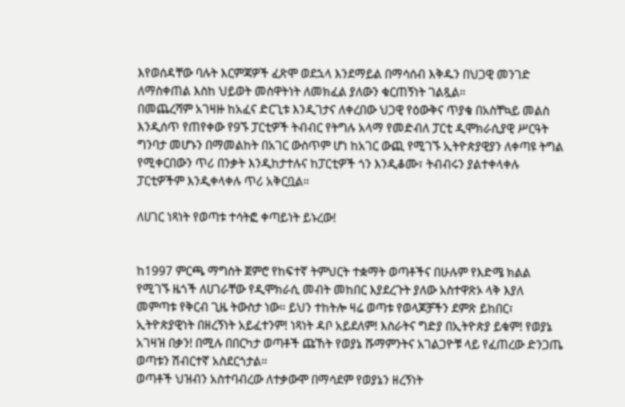እየወሰዳቸው ባሉት እርምጃዎች ፈጽሞ ወደኋላ እንደማይል በማሳሰብ እቅዱን በህጋዊ መንገድ ለማስቀጠል እስከ ህይወት መስዋትነት ለመክፈል ያለውን ቁርጠኝነት ገልጿል።
በመጨረሻም አገዛዙ ከአፈና ድርጊቱ እንዲገታና ለቀረበው ህጋዊ የዕውቅና ጥያቄ በአስቸኳይ መልስ እንዲሰጥ የጠየቀው የ9ኙ ፓርቲዎች ትብብር የትግሉ አላማ የመድብለ ፓርቲ ዲሞክራሲያዊ ሥርዓት ግንባታ መሆኑን በማመልከት በአገር ውስጥም ሆነ ከአገር ውጪ የሚገኙ ኢትዮጵያዊያን ለቀጣዩ ትግል የሚቀርበውን ጥሪ በንቃት እንዲከታተሉና ከፓርቲዎች ጎን እንዲቆሙ፣ ትብብሩን ያልተቀላቀሉ ፓርቲዎችም እንዲቀላቀሉ ጥሪ አቅርቧል።

ለሀገር ነጻነት የወጣቱ ተሳትፎ ቀጣይነት ይኑረው!


ከ1997 ምርጫ ማግስት ጀምሮ የከፍተኛ ትምህርት ተቋማት ወጣቶችና በሁሉም የእድሜ ክልል የሚገኙ ዜጎች ለሀገራቸው የዲሞክራሲ መብት መከበር እያደረጉት ያለው አስተዋጽኦ ላቅ እያለ መምጣቱ የቅርብ ጊዜ ትውስታ ነው። ይህን ተከትሎ ዛሬ ወጣቱ የወላጆቻችን ደምጽ ይከበር፣ ኢትዮጵያዊነት በዘረኝነት አይፈተንም! ነጻነት ዳቦ አይደለም! እስራትና ግድያ በኢትዮጵያ ይቁም! የወያኔ አገዛዝ በቃን! በሚሉ በበርካታ ወጣቶች ጩኸት የወያኔ ሹማምንትና አገልጋዮቹ ላይ የፈጠረው ድንጋጤ ወጣቱን ሽብርተኛ አስደርጎታል።
ወጣቶች ህዝብን አስተባብረው ለተቃውሞ በማሳደም የወያኔን ዘረኝነት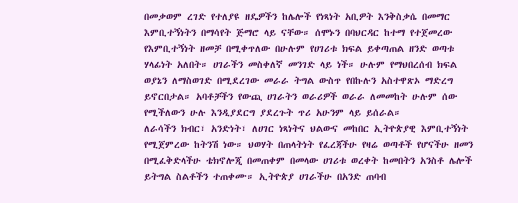በመቃወም ረገድ የተለያዩ ዘዴዎችን ከሌሎች የነጻነት አቢዎት እንቅስቃሴ በመማር እምቢተኝነትን በማሳየት ጅማሮ ላይ ናቸው። ሰሞኑን በባህርዳር ከተማ የተጀመረው የእምቢተኝነት ዘመቻ በሚቀጥለው በሁሉም የሀገሪቱ ክፍል ይቀጣጠል ዘንድ ወጣቱ ሃላፊነት አለበት። ሀገራችን መስቀለኛ መንገድ ላይ ነች። ሁሉም የማህበረሰብ ክፍል ወያኔን ለማስወገድ በሚደረገው መራራ ትግል ውስጥ የበኩሉን አስተዋጽኦ ማድረግ ይኖርበታል። አባቶቻችን የውጪ ሀገራትን ወራሪዎች ወራራ ለመመከት ሁሉም ሰው የሚችለውን ሁሉ እንዲያደርግ ያደረጉት ጥሪ አሁንም ላይ ይሰራል።
ለራሳችን ክብር፣ አንድነት፣ ለሀገር ነጻነትና ህልውና መከበር ኢትዮጵያዊ እምቢተኝነት የሚጀምረው ከትንሽ ነው። ህወሃት በጠላትነት የፈረጃችሁ የዛሬ ወጣቶች የሆናችሁ ዘመን በሚፈቅድላችሁ ቴክኖሎጂ በመጠቀም በመላው ሀገሪቱ ወረቀት ከመበትን አንስቶ ሌሎች ይትግል ስልቶችን ተጠቀሙ። ኢትዮጵያ ሀገራችሁ በአንድ ጠባብ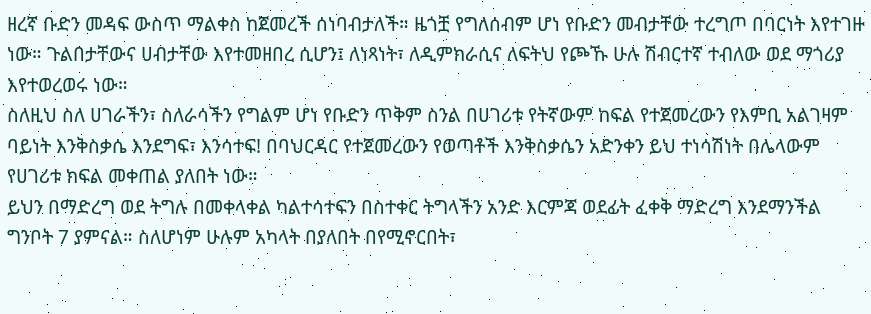ዘረኛ ቡድን መዳፍ ውስጥ ማልቀስ ከጀመረች ሰነባብታለች። ዜጎቿ የግለሰብም ሆነ የቡድን መብታቸው ተረግጦ በባርነት እየተገዙ ነው። ጉልበታቸውና ሀብታቸው እየተመዘበረ ሲሆን፤ ለነጻነት፣ ለዲምክራሲና ለፍትህ የጮኹ ሁሉ ሽብርተኛ ተብለው ወደ ማጎሪያ እየተወረወሩ ነው።
ስለዚህ ስለ ሀገራችን፣ ስለራሳችን የግልም ሆነ የቡድን ጥቅም ስንል በሀገሪቱ የትኛውም ከፍል የተጀመረውን የእምቢ አልገዛም ባይነት እንቅስቃሴ እንደግፍ፣ እንሳተፍ! በባህርዳር የተጀመረውን የወጣቶች እንቅስቃሴን አድንቀን ይህ ተነሳሽነት በሌላውም የሀገሪቱ ክፍል መቀጠል ያለበት ነው።
ይህን በማድረግ ወደ ትግሉ በመቀላቀል ካልተሳተፍን በስተቀር ትግላችን አንድ እርምጃ ወደፊት ፈቀቅ ማድረግ እንደማንችል ግንቦት 7 ያምናል። ስለሆነም ሁሉም አካላት በያለበት በየሚኖርበት፣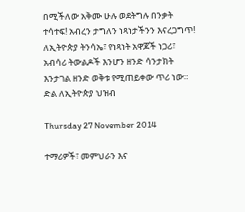በሚችለው አቅሙ ሁሉ ወደትግሉ በንቃት ተሳተፍ! አብረን ታግለን ነጻነታችንን እናረጋግጥ! ለኢትዮጵያ ትንሳኤ፣ የነጻነት አዋጆች ነጋሪ፣ አብሳሪ ትውልዶች እንሆን ዘንድ ሳንታክት እንታገል ዘንድ ወቅቱ የሚጠይቀው ጥሪ ነው።
ድል ለኢትዮጵያ ህዝብ

Thursday 27 November 2014

ተማሪዎች፣ መምህራን እና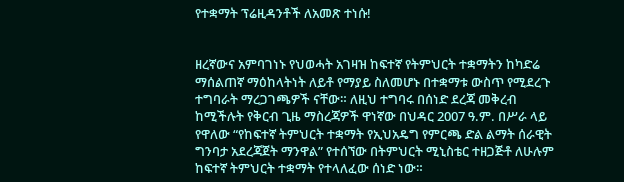የተቋማት ፕሬዚዳንቶች ለአመጽ ተነሱ!


ዘረኛውና አምባገነኑ የህወሓት አገዛዝ ከፍተኛ የትምህርት ተቋማትን ከካድሬ ማሰልጠኛ ማዕከላትነት ለይቶ የማያይ ስለመሆኑ በተቋማቱ ውስጥ የሚደረጉ ተግባራት ማረጋገጫዎች ናቸው። ለዚህ ተግባሩ በሰነድ ደረጃ መቅረብ ከሚችሉት የቅርብ ጊዜ ማስረጃዎች ዋነኛው በህዳር 2007 ዓ.ም. በሥራ ላይ የዋለው “የከፍተኛ ትምህርት ተቋማት የኢህአዴግ የምርጫ ድል ልማት ሰራዊት ግንባታ አደረጃጀት ማንዋል” የተሰኘው በትምህርት ሚኒስቴር ተዘጋጅቶ ለሁሉም ከፍተኛ ትምህርት ተቋማት የተላለፈው ሰነድ ነው።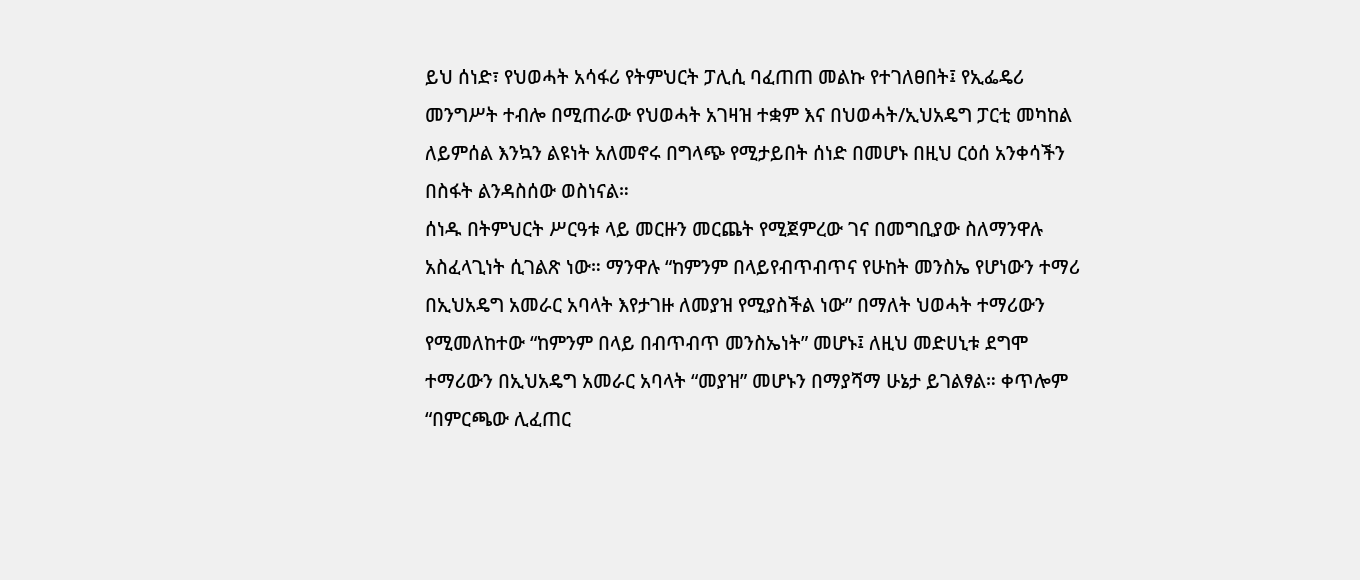ይህ ሰነድ፣ የህወሓት አሳፋሪ የትምህርት ፓሊሲ ባፈጠጠ መልኩ የተገለፀበት፤ የኢፌዴሪ መንግሥት ተብሎ በሚጠራው የህወሓት አገዛዝ ተቋም እና በህወሓት/ኢህአዴግ ፓርቲ መካከል ለይምሰል እንኳን ልዩነት አለመኖሩ በግላጭ የሚታይበት ሰነድ በመሆኑ በዚህ ርዕሰ አንቀሳችን በስፋት ልንዳስሰው ወስነናል።
ሰነዱ በትምህርት ሥርዓቱ ላይ መርዙን መርጨት የሚጀምረው ገና በመግቢያው ስለማንዋሉ አስፈላጊነት ሲገልጽ ነው። ማንዋሉ “ከምንም በላይየብጥብጥና የሁከት መንስኤ የሆነውን ተማሪ በኢህአዴግ አመራር አባላት እየታገዙ ለመያዝ የሚያስችል ነው” በማለት ህወሓት ተማሪውን የሚመለከተው “ከምንም በላይ በብጥብጥ መንስኤነት” መሆኑ፤ ለዚህ መድሀኒቱ ደግሞ ተማሪውን በኢህአዴግ አመራር አባላት “መያዝ” መሆኑን በማያሻማ ሁኔታ ይገልፃል። ቀጥሎም “በምርጫው ሊፈጠር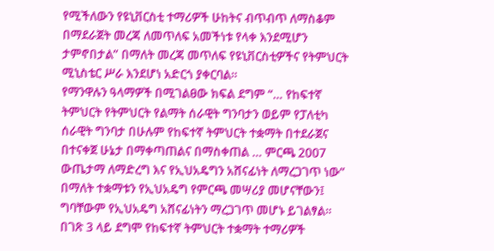የሚችለውን የዩኒቨርስቲ ተማሪዎች ሁከትና ብጥብጥ ለማስቆም በማደራጀት መረጃ ለመጥለፍ አመችነቱ የላቀ እንደሚሆን ታምኖበታል” በማለት መረጃ መጥለፍ የዩኒቨርስቲዎችና የትምህርት ሚኒስቴር ሥራ እንደሆነ አድርጎ ያቀርባል።
የማንዋሉን ዓላማዎች በሚገልፀው ክፍል ደግም “… የከፍተኛ ትምህርት የትምህርት የልማት ሰራዊት ግንባታን ወይም የፓለቲካ ሰራዊት ግንባታ በሁሉም የከፍተኛ ትምህርት ተቋማት በተደራጀና በተናቀጀ ሁኔታ በማቀጣጠልና በማስቀጠል … ምርጫ 2007 ውጤታማ ለማድረግ እና የኢህአዴግን አሸናፊነት ለማረጋገጥ ነው” በማለት ተቋማቱን የኢህአዴግ የምርጫ መሣሪያ መሆናቸውን፤ ግባቸውም የኢህአዴግ አሸናፊነትን ማረጋገጥ መሆኑ ይገልፃል።
በገጽ 3 ላይ ደግሞ የከፍተኛ ትምህርት ተቋማት ተማሪዎች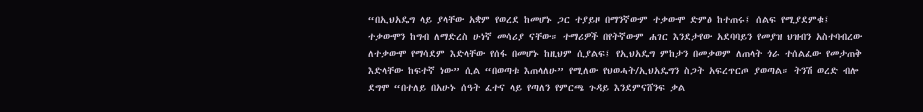“በኢህአዴግ ላይ ያላቸው አቋም የወረደ ከመሆኑ ጋር ተያይዞ በማንኛውም ተቃውሞ ድምፅ ከተጠሩ፤ ሰልፍ የሚያደምቁ፤ ተቃውሞን ከግብ ለማድረስ ሁነኛ መሳሪያ ናቸው። ተማሪዎች በየትኛውም ሐገር እንደታየው አደባባይን የመያዝ ህዝብን አስተባብረው ለተቃውሞ የማሳደም እድላቸው የሰፋ በመሆኑ ከዚህም ሲያልፍ፤ የኢህአዴግ ምከታን በመቃወም ለጠላት ጎራ ተሰልፈው የመታጠቅ እድላቸው ከፍተኛ ነው” ሲል “በወጣቱ እጠላለሁ” የሚለው የህወሓት/ኢህአዴግን ስጋት አፍረጥርጦ ያወጣል። ትንሽ ወረድ ብሎ ደግሞ “በተለይ በአሁኑ ሰዓት ፈተና ላይ የጣለን የምርጫ ጉዳይ እንደምናሸንፍ ቃል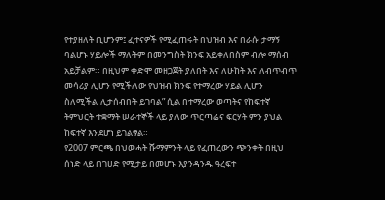የተያዘለት ቢሆንም፤ ፈተናዎች የሚፈጠሩት በህዝብ እና በራሱ ታማኝ ባልሆኑ ሃይሎች ማለትም በመንግስት ክንፍ አይቀለበስም ብሎ ማሰብ አይቻልም። በዚህም ቀድሞ መዘጋጀት ያለበት እና ለሁከት እና ለብጥብጥ መሳሪያ ሊሆን የሚችለው የህዝብ ክንፍ የተማረው ሃይል ሊሆን ስለሚችል ሊታሰብበት ይገባል” ሲል በተማረው ወጣትና የከፍተኛ ትምህርት ተቋማት ሠራተኞች ላይ ያለው ጥርጣሬና ፍርሃት ምን ያህል ከፍተኛ እንደሆነ ይገልፃል።
የ2007 ምርጫ በህወሓት ሹማምንት ላይ የፈጠረውን ጭንቀት በዚህ ሰነድ ላይ በገሀድ የሚታይ በመሆኑ እያንዳንዱ ዓረፍተ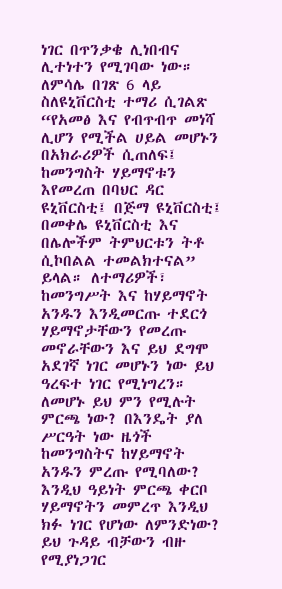ነገር በጥንቃቄ ሊነበብና ሊተነተን የሚገባው ነው። ለምሳሌ በገጽ 6 ላይ ስለዩኒቨርስቲ ተማሪ ሲገልጽ “የአመፅ እና የብጥብጥ መነሻ ሊሆን የሚችል ሀይል መሆኑን በአክራሪዎች ሲጠለፍ፤ ከመንግስት ሃይማኖቱን እየመረጠ በባህር ዳር ዩኒቨርስቲ፤ በጅማ ዩኒቨርስቲ፤ በመቀሌ ዩኒቨርስቲ እና በሌሎችም ትምህርቱን ትቶ ሲኮበልል ተመልክተናል” ይላል። ለተማሪዎች፣ ከመንግሥት እና ከሃይማኖት አንዱን እንዲመርጡ ተደርጎ ሃይማኖታቸውን የመረጡ መኖራቸውን እና ይህ ደግሞ አደገኛ ነገር መሆኑን ነው ይህ ዓረፍተ ነገር የሚነግረን። ለመሆኑ ይህ ምን የሚሉት ምርጫ ነው? በእንዴት ያለ ሥርዓት ነው ዜጎች ከመንግስትና ከሃይማኖት አንዱን ምረጡ የሚባለው? እንዲህ ዓይነት ምርጫ ቀርቦ ሃይማኖትን መምረጥ እንዲህ ክፉ ነገር የሆነው ለምንድነው? ይህ ጉዳይ ብቻውን ብዙ የሚያነጋገር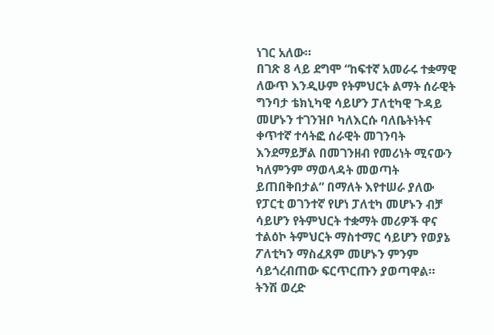ነገር አለው።
በገጽ 8 ላይ ደግሞ “ከፍተኛ አመራሩ ተቋማዊ ለውጥ እንዲሁም የትምህርት ልማት ሰራዊት ግንባታ ቴክኒካዊ ሳይሆን ፓለቲካዊ ጉዳይ መሆኑን ተገንዝቦ ካለእርሱ ባለቤትነትና ቀጥተኛ ተሳትፎ ሰራዊት መገንባት እንደማይቻል በመገንዘብ የመሪነት ሚናውን ካለምንም ማወላዳት መወጣት ይጠበቅበታል” በማለት እየተሠራ ያለው የፓርቲ ወገንተኛ የሆነ ፓለቲካ መሆኑን ብቻ ሳይሆን የትምህርት ተቋማት መሪዎች ዋና ተልዕኮ ትምህርት ማስተማር ሳይሆን የወያኔ ፖለቲካን ማስፈጸም መሆኑን ምንም ሳይጎረብጠው ፍርጥርጡን ያወጣዋል። ትንሽ ወረድ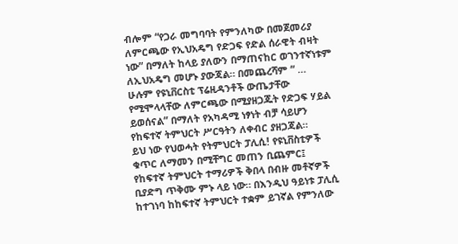ብሎም “የጋራ መግባባት የምንለካው በመጀመሪያ ለምርጫው የኢህአዴግ የድጋፍ የድል ሰራዊት ብዛት ነው” በማለት ከላይ ያለውን በማጠናከር ወገንተኛነቱም ለኢህአዴግ መሆኑ ያውጃል። በመጨረሻም “ … ሁሉም የዩኒቨርስቲ ፕሬዚዳንቶች ውጤታቸው የሚሞላላቸው ለምርጫው በሚያዘጋጁት የድጋፍ ሃይል ይወሰናል” በማለት የአካዳሚ ነፃነት ብቻ ሳይሆን የከፍተኛ ትምህርት ሥርዓትን ለቀብር ያዘጋጃል።
ይህ ነው የህወሓት የትምህርት ፓሊሲ! የዩኒቨስቲዎች ቁጥር ለማመን በሚቸግር መጠን ቢጨምር፤ የከፍተኛ ትምህርት ተማሪዎች ቅበላ በብዙ መቶኛዎች ቢያድግ ጥቅሙ ምኑ ላይ ነው። በእንዲህ ዓይነቱ ፓሊሲ ከተገነባ ከከፍተኛ ትምህርት ተቋም ይገኛል የምንለው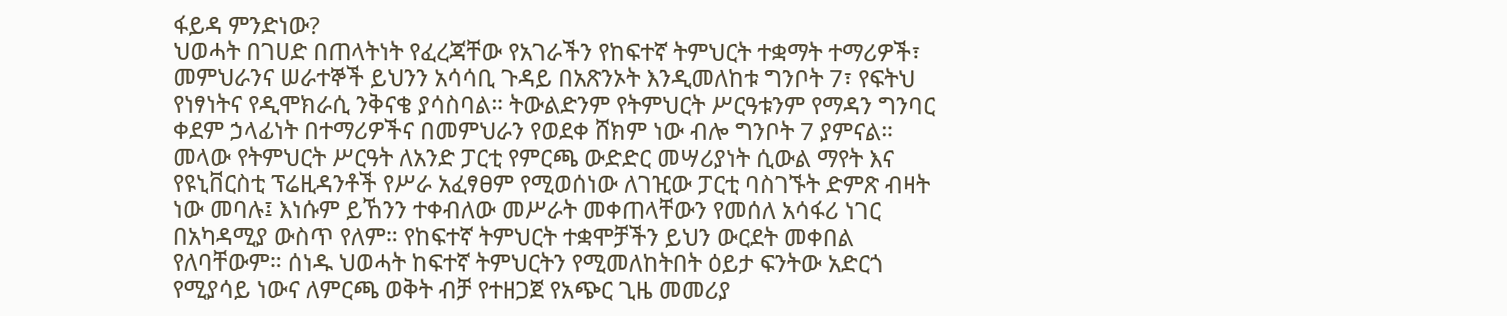ፋይዳ ምንድነው?
ህወሓት በገሀድ በጠላትነት የፈረጃቸው የአገራችን የከፍተኛ ትምህርት ተቋማት ተማሪዎች፣ መምህራንና ሠራተኞች ይህንን አሳሳቢ ጉዳይ በአጽንኦት እንዲመለከቱ ግንቦት 7፣ የፍትህ የነፃነትና የዲሞክራሲ ንቅናቄ ያሳስባል። ትውልድንም የትምህርት ሥርዓቱንም የማዳን ግንባር ቀደም ኃላፊነት በተማሪዎችና በመምህራን የወደቀ ሸክም ነው ብሎ ግንቦት 7 ያምናል። መላው የትምህርት ሥርዓት ለአንድ ፓርቲ የምርጫ ውድድር መሣሪያነት ሲውል ማየት እና የዩኒቨርስቲ ፕሬዚዳንቶች የሥራ አፈፃፀም የሚወሰነው ለገዢው ፓርቲ ባስገኙት ድምጽ ብዛት ነው መባሉ፤ እነሱም ይኸንን ተቀብለው መሥራት መቀጠላቸውን የመሰለ አሳፋሪ ነገር በአካዳሚያ ውስጥ የለም። የከፍተኛ ትምህርት ተቋሞቻችን ይህን ውርደት መቀበል የለባቸውም። ሰነዱ ህወሓት ከፍተኛ ትምህርትን የሚመለከትበት ዕይታ ፍንትው አድርጎ የሚያሳይ ነውና ለምርጫ ወቅት ብቻ የተዘጋጀ የአጭር ጊዜ መመሪያ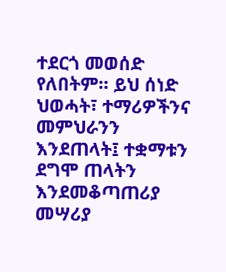ተደርጎ መወሰድ የለበትም። ይህ ሰነድ ህወሓት፣ ተማሪዎችንና መምህራንን እንደጠላት፤ ተቋማቱን ደግሞ ጠላትን እንደመቆጣጠሪያ መሣሪያ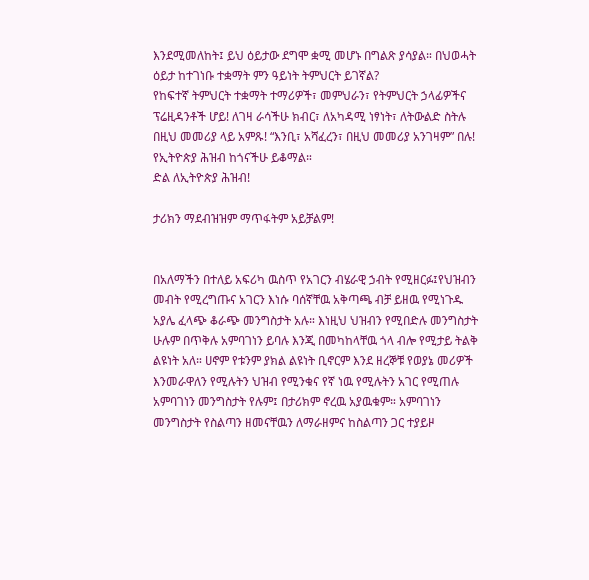እንደሚመለከት፤ ይህ ዕይታው ደግሞ ቋሚ መሆኑ በግልጽ ያሳያል። በህወሓት ዕይታ ከተገነቡ ተቋማት ምን ዓይነት ትምህርት ይገኛል?
የከፍተኛ ትምህርት ተቋማት ተማሪዎች፣ መምህራን፣ የትምህርት ኃላፊዎችና ፕሬዚዳንቶች ሆይ! ለገዛ ራሳችሁ ክብር፣ ለአካዳሚ ነፃነት፣ ለትውልድ ስትሉ በዚህ መመሪያ ላይ አምጹ! “እንቢ፣ አሻፈረን፣ በዚህ መመሪያ አንገዛም” በሉ! የኢትዮጵያ ሕዝብ ከጎናችሁ ይቆማል።
ድል ለኢትዮጵያ ሕዝብ!

ታሪክን ማደብዝዝም ማጥፋትም አይቻልም!


በአለማችን በተለይ አፍሪካ ዉስጥ የአገርን ብሄራዊ ኃብት የሚዘርፉ፤የህዝብን መብት የሚረግጡና አገርን እነሱ ባሰኛቸዉ አቅጣጫ ብቻ ይዘዉ የሚነጉዱ አያሌ ፈላጭ ቆራጭ መንግስታት አሉ። እነዚህ ህዝብን የሚበድሉ መንግስታት ሁሉም በጥቅሉ አምባገነን ይባሉ እንጂ በመካከላቸዉ ጎላ ብሎ የሚታይ ትልቅ ልዩነት አለ። ሀኖም የቱንም ያክል ልዩነት ቢኖርም እንደ ዘረኞቹ የወያኔ መሪዎች እንመራዋለን የሚሉትን ህዝብ የሚንቁና የኛ ነዉ የሚሉትን አገር የሚጠሉ አምባገነን መንግስታት የሉም፤ በታሪክም ኖረዉ አያዉቁም። አምባገነን መንግስታት የስልጣን ዘመናቸዉን ለማራዘምና ከስልጣን ጋር ተያይዞ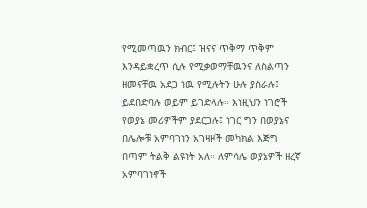የሚመጣዉን ክብር፤ ዝናና ጥቅማ ጥቅም እንዳይቋረጥ ሲሉ የሚቃወማቸዉንና ለስልጣን ዘመናቸዉ አደጋ ነዉ የሚሉትን ሁሉ ያስራሉ፤ ይደበድባሉ ወይም ይገድላሉ። እነዚህን ነገሮች የወያኔ መሪዎችም ያደርጋሉ፤ ነገር ግን በወያኔና በሌሎቹ አምባገነን አገዛዞች መካክል እጅግ በጣም ትልቅ ልዩነት አለ። ለምሳሌ ወያኔዎች ዘረኛ አምባገነኖች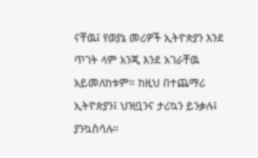ናቸዉ፤ የወያኔ መሪዎች ኢትዮጵያን እንደ ጥገት ላም አንጂ እንደ አገራቸዉ አይመለከቱም። ከዚህ በተጨማሪ ኢትዮጵያን፤ ህዝቧንና ታሪኳን ይንቃሉ፤ ያንኳስሳሉ።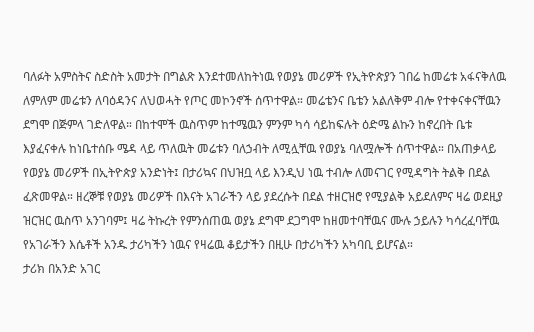ባለፉት አምስትና ስድስት አመታት በግልጽ እንደተመለከትነዉ የወያኔ መሪዎች የኢትዮጵያን ገበሬ ከመሬቱ አፋናቅለዉ ለምለም መሬቱን ለባዕዳንና ለህወሓት የጦር መኮንኖች ሰጥተዋል። መሬቴንና ቤቴን አልለቅም ብሎ የተቀናቀናቸዉን ደግሞ በጅምላ ገድለዋል። በከተሞች ዉስጥም ከተሜዉን ምንም ካሳ ሳይከፍሉት ዕድሜ ልኩን ከኖረበት ቤቱ እያፈናቀሉ ከነቤተሰቡ ሜዳ ላይ ጥለዉት መሬቱን ባለኃብት ለሚሏቸዉ የወያኔ ባለሟሎች ሰጥተዋል። በአጠቃላይ የወያኔ መሪዎች በኢትዮጵያ አንድነት፤ በታሪኳና በህዝቧ ላይ እንዲህ ነዉ ተብሎ ለመናገር የሚዳግት ትልቅ በደል ፈጽመዋል። ዘረኞቹ የወያኔ መሪዎች በእናት አገራችን ላይ ያደረሱት በደል ተዘርዝሮ የሚያልቅ አይደለምና ዛሬ ወደዚያ ዝርዝር ዉስጥ አንገባም፤ ዛሬ ትኩረት የምንሰጠዉ ወያኔ ደግሞ ደጋግሞ ከዘመተባቸዉና ሙሉ ኃይሉን ካሳረፈባቸዉ የአገራችን እሴቶች አንዱ ታሪካችን ነዉና የዛሬዉ ቆይታችን በዚሁ በታሪካችን አካባቢ ይሆናል።
ታሪክ በአንድ አገር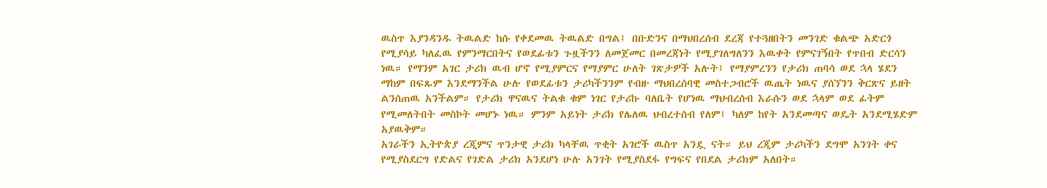ዉስጥ እያንዳንዱ ትዉልድ ከሱ የቀደመዉ ትዉልድ በግል፤ በቡድንና በማህበረሰብ ደረጃ የተጓዘበትን መንገድ ቁልጭ አድርጎ የሚያሳይ ካለፈዉ የምንማርበትና የወደፊቱን ጉዟችንን ለመጀመር በመረጃነት የሚያገለግለንን እዉቀት የምናገኝበት የጥበብ ድርሳን ነዉ። የማንም አገር ታሪክ ዉብ ሆኖ የሚያምርና የማያምር ሁለት ገጽታዎች አሉት፤ የማያምረንን የታሪክ ጠባሳ ወደ ኋላ ሄደን ማከም በፍጹም እንደማንችል ሁሉ የወደፊቱን ታሪካችንንም የብዙ ማህበረሰባዊ መስተጋብሮች ዉጤት ነዉና ያሰኘንን ቅርጽና ይዘት ልንሰጠዉ አንችልም። የታሪክ ዋናዉና ትልቁ ቁም ነገር የታሪኩ ባለቤት የሆነዉ ማህብረሰብ እራሱን ወደ ኋላም ወደ ፊትም የሚመለትበት መስኮት መሆኑ ነዉ። ምንም አይነት ታሪክ የሌለዉ ህብረተሰብ የለም፤ ካለም ከየት አንደመጣና ወዴት አንደሚሄድም አያዉቅም።
አገራችን ኢትዮጵያ ረጂምና ጥንታዊ ታሪክ ካላቸዉ ጥቂት አገሮች ዉስጥ አንዷ ናት። ይህ ረጂም ታሪካችን ደግሞ አንገት ቀና የሚያስደርግ የድልና የገድል ታሪክ አንደሆነ ሁሉ አንገት የሚያስደፋ የግፍና የበደል ታሪክም አለበት።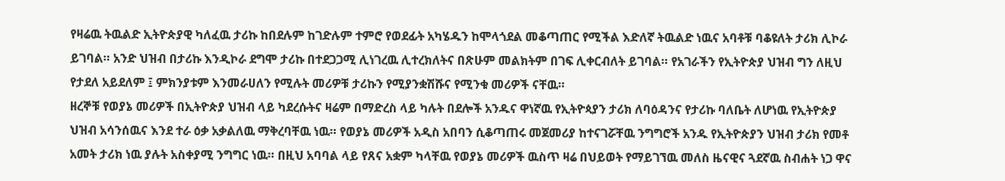የዛሬዉ ትዉልድ ኢትዮጵያዊ ካለፈዉ ታሪኩ ከበደሉም ከገድሉም ተምሮ የወደፊት አካሄዱን ከሞላጎደል መቆጣጠር የሚችል እድለኛ ትዉልድ ነዉና አባቶቹ ባቆዩለት ታሪክ ሊኮራ ይገባል። አንድ ህዝብ በታሪኩ እንዲኮራ ደግሞ ታሪኩ በተደጋጋሚ ሊነገረዉ ሊተረክለትና በጽሁም መልክትም በገፍ ሊቀርብለት ይገባል። የአገራችን የኢትዮጵያ ህዝብ ግን ለዚህ የታደለ አይደለም ፤ ምክንያቱም እንመራሀለን የሚሉት መሪዎቹ ታሪኩን የሚያንቋሽሹና የሚንቁ መሪዎች ናቸዉ።
ዘረኞቹ የወያኔ መሪዎች በኢትዮጵያ ህዝብ ላይ ካደረሱትና ዛሬም በማድረስ ላይ ካሉት በደሎች አንዱና ዋነኛዉ የኢትዮጳያን ታሪክ ለባዕዳንና የታሪኩ ባለቤት ለሆነዉ የኢትዮጵያ ህዝብ አሳንሰዉና እንደ ተራ ዕቃ አቃልለዉ ማቅረባቸዉ ነዉ። የወያኔ መሪዎች አዲስ አበባን ሲቆጣጠሩ መጀመሪያ ከተናገሯቸዉ ንግግሮች አንዱ የኢትዮጵያን ህዝብ ታሪክ የመቶ አመት ታሪክ ነዉ ያሉት አስቀያሚ ንግግር ነዉ። በዚህ አባባል ላይ የጸና አቋም ካላቸዉ የወያኔ መሪዎች ዉስጥ ዛሬ በህይወት የማይገኘዉ መለስ ዜናዊና ጓደኛዉ ስብሐት ነጋ ዋና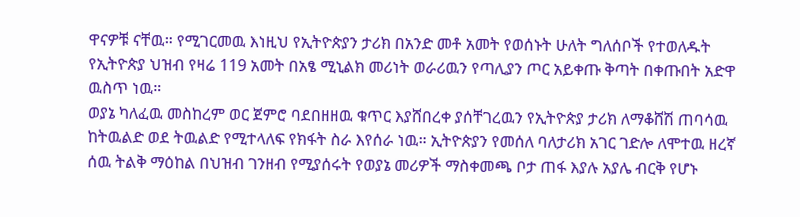ዋናዎቹ ናቸዉ። የሚገርመዉ እነዚህ የኢትዮጵያን ታሪክ በአንድ መቶ አመት የወሰኑት ሁለት ግለሰቦች የተወለዱት የኢትዮጵያ ህዝብ የዛሬ 119 አመት በአፄ ሚኒልክ መሪነት ወራሪዉን የጣሊያን ጦር አይቀጡ ቅጣት በቀጡበት አድዋ ዉስጥ ነዉ።
ወያኔ ካለፈዉ መስከረም ወር ጀምሮ ባደበዘዘዉ ቁጥር እያሸበረቀ ያሰቸገረዉን የኢትዮጵያ ታሪክ ለማቆሸሽ ጠባሳዉ ከትዉልድ ወደ ትዉልድ የሚተላለፍ የክፋት ስራ እየሰራ ነዉ። ኢትዮጵያን የመሰለ ባለታሪክ አገር ገድሎ ለሞተዉ ዘረኛ ሰዉ ትልቅ ማዕከል በህዝብ ገንዘብ የሚያሰሩት የወያኔ መሪዎች ማስቀመጫ ቦታ ጠፋ እያሉ አያሌ ብርቅ የሆኑ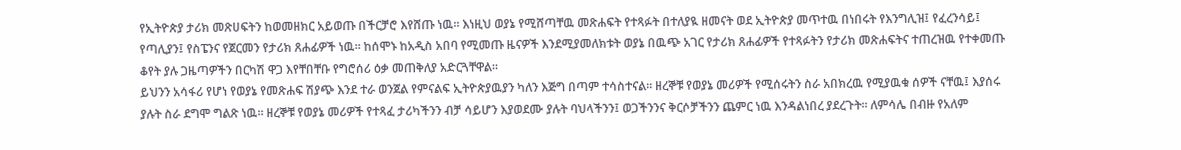የኢትዮጵያ ታሪክ መጽሀፍትን ከወመዘክር አይወጡ በችርቻሮ እየሸጡ ነዉ። እነዚህ ወያኔ የሚሸጣቸዉ መጽሐፍት የተጻፉት በተለያዪ ዘመናት ወደ ኢትዮጵያ መጥተዉ በነበሩት የእንግሊዝ፤ የፈረንሳይ፤ የጣሊያን፤ የስፔንና የጀርመን የታሪክ ጸሐፊዎች ነዉ። ከሰሞኑ ከአዲስ አበባ የሚመጡ ዜናዎች እንደሚያመለክቱት ወያኔ በዉጭ አገር የታሪክ ጸሐፊዎች የተጻፉትን የታሪክ መጽሐፍትና ተጠረዝዉ የተቀመጡ ቆየት ያሉ ጋዜጣዎችን በርካሽ ዋጋ እየቸበቸቡ የግሮሰሪ ዕቃ መጠቅለያ አድርጓቸዋል።
ይህንን አሳፋሪ የሆነ የወያኔ የመጽሐፍ ሽያጭ እንደ ተራ ወንጀል የምናልፍ ኢትዮጵያዉያን ካለን እጅግ በጣም ተሳስተናል። ዘረኞቹ የወያኔ መሪዎች የሚሰሩትን ስራ አበክረዉ የሚያዉቁ ሰዎች ናቸዉ፤ እያሰሩ ያሉት ስራ ደግሞ ግልጽ ነዉ። ዘረኞቹ የወያኔ መሪዎች የተጻፈ ታሪካችንን ብቻ ሳይሆን እያወደሙ ያሉት ባህላችንን፤ ወጋችንንና ቅርሶቻችንን ጨምር ነዉ እንዳልነበረ ያደረጉት። ለምሳሌ በብዙ የአለም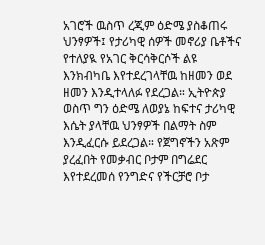አገሮች ዉስጥ ረጂም ዕድሜ ያስቆጠሩ ህንፃዎች፤ የታሪካዊ ሰዎች መኖሪያ ቤቶችና የተለያዪ የአገር ቅርሳቅርሶች ልዩ እንክብካቤ እየተደረገላቸዉ ከዘመን ወደ ዘመን እንዲተላለፉ የደረጋል። ኢትዮጵያ ወስጥ ግን ዕድሜ ለወያኔ ከፍተና ታሪካዊ እሴት ያላቸዉ ህንፃዎች በልማት ስም እንዲፈርሱ ይደረጋል። የጀግኖችን አጽም ያረፈበት የመቃብር ቦታም በግሬደር እየተደረመሰ የንግድና የችርቻሮ ቦታ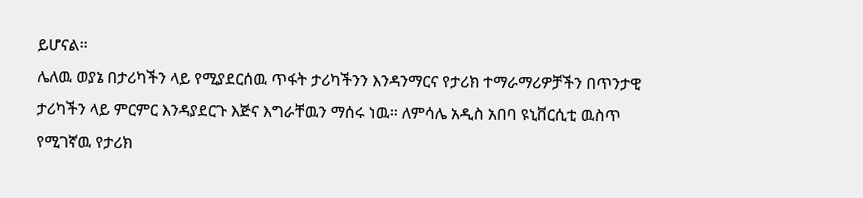ይሆናል።
ሌለዉ ወያኔ በታሪካችን ላይ የሚያደርሰዉ ጥፋት ታሪካችንን እንዳንማርና የታሪክ ተማራማሪዎቻችን በጥንታዊ ታሪካችን ላይ ምርምር እንዳያደርጉ እጅና እግራቸዉን ማሰሩ ነዉ። ለምሳሌ አዲስ አበባ ዩኒቨርሲቲ ዉስጥ የሚገኛዉ የታሪክ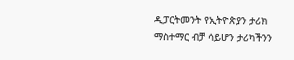ዲፓርትመንት የኢትዮጵያን ታሪክ ማስተማር ብቻ ሳይሆን ታሪካችንን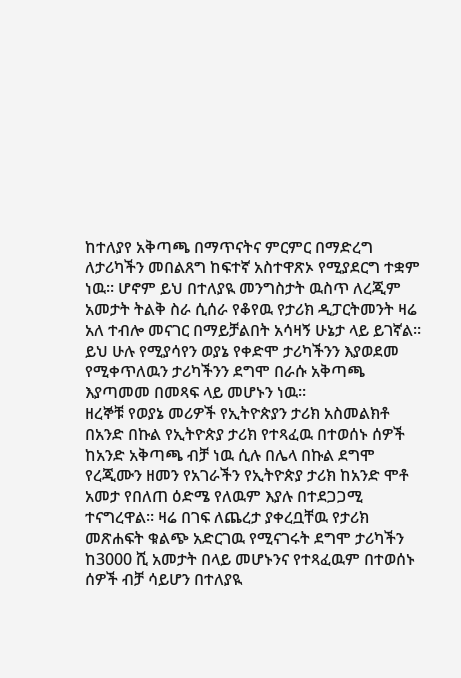ከተለያየ አቅጣጫ በማጥናትና ምርምር በማድረግ ለታሪካችን መበልጸግ ከፍተኛ አስተዋጽኦ የሚያደርግ ተቋም ነዉ። ሆኖም ይህ በተለያዪ መንግስታት ዉስጥ ለረጂም አመታት ትልቅ ስራ ሲሰራ የቆየዉ የታሪክ ዲፓርትመንት ዛሬ አለ ተብሎ መናገር በማይቻልበት አሳዛኝ ሁኔታ ላይ ይገኛል። ይህ ሁሉ የሚያሳየን ወያኔ የቀድሞ ታሪካችንን እያወደመ የሚቀጥለዉን ታሪካችንን ደግሞ በራሱ አቅጣጫ እያጣመመ በመጻፍ ላይ መሆኑን ነዉ።
ዘረኞቹ የወያኔ መሪዎች የኢትዮጵያን ታሪክ አስመልክቶ በአንድ በኩል የኢትዮጵያ ታሪክ የተጻፈዉ በተወሰኑ ሰዎች ከአንድ አቅጣጫ ብቻ ነዉ ሲሉ በሌላ በኩል ደግሞ የረጂሙን ዘመን የአገራችን የኢትዮጵያ ታሪክ ከአንድ ሞቶ አመታ የበለጠ ዕድሜ የለዉም እያሉ በተደጋጋሚ ተናግረዋል። ዛሬ በገፍ ለጨረታ ያቀረቧቸዉ የታሪክ መጽሐፍት ቁልጭ አድርገዉ የሚናገሩት ደግሞ ታሪካችን ከ3000 ሺ አመታት በላይ መሆኑንና የተጻፈዉም በተወሰኑ ሰዎች ብቻ ሳይሆን በተለያዪ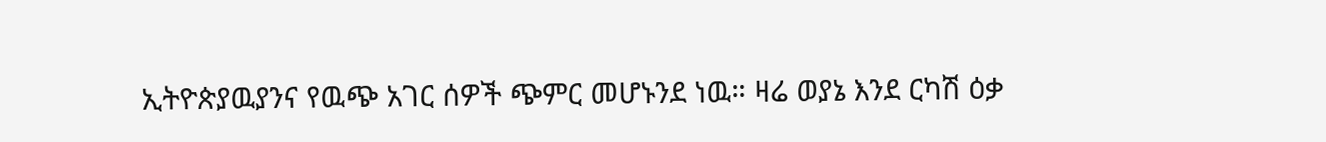ኢትዮጵያዉያንና የዉጭ አገር ሰዎች ጭምር መሆኑንደ ነዉ። ዛሬ ወያኔ እንደ ርካሽ ዕቃ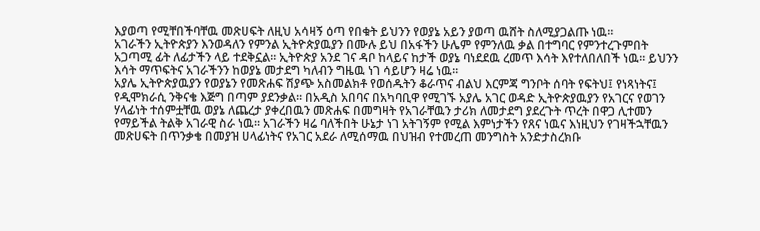እያወጣ የሚቸበችባቸዉ መጽሀፍት ለዚህ አሳዛኝ ዕጣ የበቁት ይህንን የወያኔ አይን ያወጣ ዉሸት ስለሚያጋልጡ ነዉ።
አገራችን ኢትዮጵያን እንወዳለን የምንል ኢትዮጵያዉያን በሙሉ ይህ በአፋችን ሁሌም የምንለዉ ቃል በተግባር የምንተረጉምበት አጋጣሚ ፊት ለፊታችን ላይ ተደቅኗል። ኢትዮጵያ አንደ ገና ዳቦ ከላይና ከታች ወያኔ ባነደደዉ ረመጥ እሳት እየተለበለበች ነዉ። ይህንን እሳት ማጥፍትና አገራችንን ከወያኔ መታደግ ካለብን ግዜዉ ነገ ሳይሆን ዛሬ ነዉ።
አያሌ ኢትዮጵያዉያን የወያኔን የመጽሐፍ ሽያጭ አስመልክቶ የወሰዱትን ቆራጥና ብልህ እርምጃ ግንቦት ሰባት የፍትህ፤ የነጻነትና፤ የዲሞክራሲ ንቅናቄ እጅግ በጣም ያደንቃል። በአዲስ አበባና በአካባቢዋ የሚገኙ አያሌ አገር ወዳድ ኢትዮጵያዉያን የአገርና የወገን ሃላፊነት ተሰምቷቸዉ ወያኔ ለጨረታ ያቀረበዉን መጽሐፍ በመግዛት የአገራቸዉን ታሪክ ለመታደግ ያደረጉት ጥረት በዋጋ ሊተመን የማይችል ትልቅ አገራዊ ስራ ነዉ። አገራችን ዛሬ ባለችበት ሁኔታ ነገ አትገኝም የሚል እምነታችን የጸና ነዉና እነዚህን የገዛችኋቸዉን መጽሀፍት በጥንቃቄ በመያዝ ሀላፊነትና የአገር አደራ ለሚሰማዉ በህዝብ የተመረጠ መንግስት አንድታስረክቡ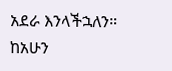አደራ እንላችኋለን። ከአሁን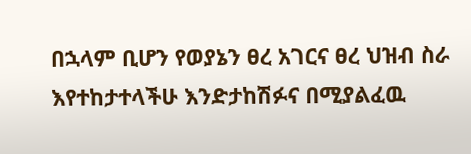በኋላም ቢሆን የወያኔን ፀረ አገርና ፀረ ህዝብ ስራ እየተከታተላችሁ እንድታከሽፉና በሚያልፈዉ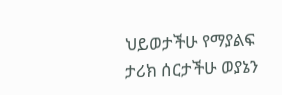ህይወታችሁ የማያልፍ ታሪክ ሰርታችሁ ወያኔን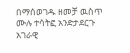በማሰወገዱ ዘመቻ ዉስጥ ሙሉ ተሳትፎ አንድታደርጉ አገራዊ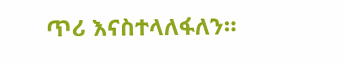ጥሪ እናስተላለፋለን።